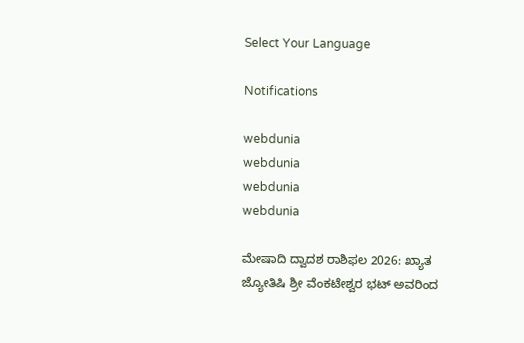Select Your Language

Notifications

webdunia
webdunia
webdunia
webdunia

ಮೇಷಾದಿ ದ್ವಾದಶ ರಾಶಿಫಲ 2026: ಖ್ಯಾತ ಜ್ಯೋತಿಷಿ ಶ್ರೀ ವೆಂಕಟೇಶ್ವರ ಭಟ್ ಅವರಿಂದ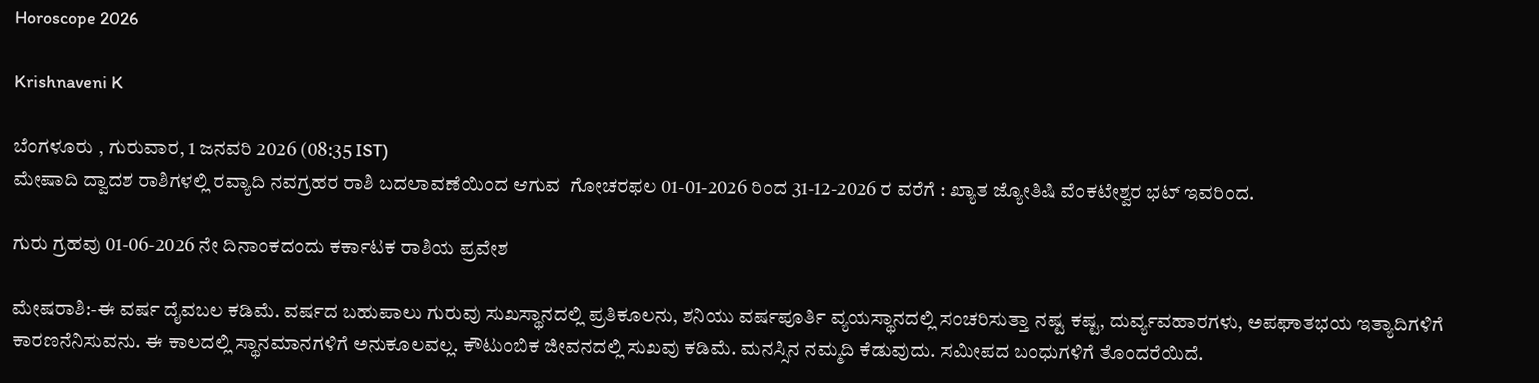Horoscope 2026

Krishnaveni K

ಬೆಂಗಳೂರು , ಗುರುವಾರ, 1 ಜನವರಿ 2026 (08:35 IST)
ಮೇಷಾದಿ ದ್ವಾದಶ ರಾಶಿಗಳಲ್ಲಿ ರವ್ಯಾದಿ ನವಗ್ರಹರ ರಾಶಿ ಬದಲಾವಣೆಯಿಂದ ಆಗುವ  ಗೋಚರಫಲ 01-01-2026 ರಿಂದ 31-12-2026 ರ ವರೆಗೆ : ಖ್ಯಾತ ಜ್ಯೋತಿಷಿ ವೆಂಕಟೇಶ್ವರ ಭಟ್ ಇವರಿಂದ.

ಗುರು ಗ್ರಹವು 01-06-2026 ನೇ ದಿನಾಂಕದಂದು ಕರ್ಕಾಟಕ ರಾಶಿಯ ಪ್ರವೇಶ

ಮೇಷರಾಶಿ:-ಈ ವರ್ಷ ದೈವಬಲ ಕಡಿಮೆ. ವರ್ಷದ ಬಹುಪಾಲು ಗುರುವು ಸುಖಸ್ಥಾನದಲ್ಲಿ ಪ್ರತಿಕೂಲನು, ಶನಿಯು ವರ್ಷಪೂರ್ತಿ ವ್ಯಯಸ್ಥಾನದಲ್ಲಿ ಸಂಚರಿಸುತ್ತಾ ನಷ್ಟ ಕಷ್ಟ, ದುರ್ವ್ಯವಹಾರಗಳು, ಅಪಘಾತಭಯ ಇತ್ಯಾದಿಗಳಿಗೆ ಕಾರಣನೆನಿಸುವನು. ಈ ಕಾಲದಲ್ಲಿ ಸ್ಥಾನಮಾನಗಳಿಗೆ ಅನುಕೂಲವಲ್ಲ. ಕೌಟುಂಬಿಕ ಜೀವನದಲ್ಲಿ ಸುಖವು ಕಡಿಮೆ. ಮನಸ್ಸಿನ ನಮ್ಮದಿ ಕೆಡುವುದು. ಸಮೀಪದ ಬಂಧುಗಳಿಗೆ ತೊಂದರೆಯಿದೆ.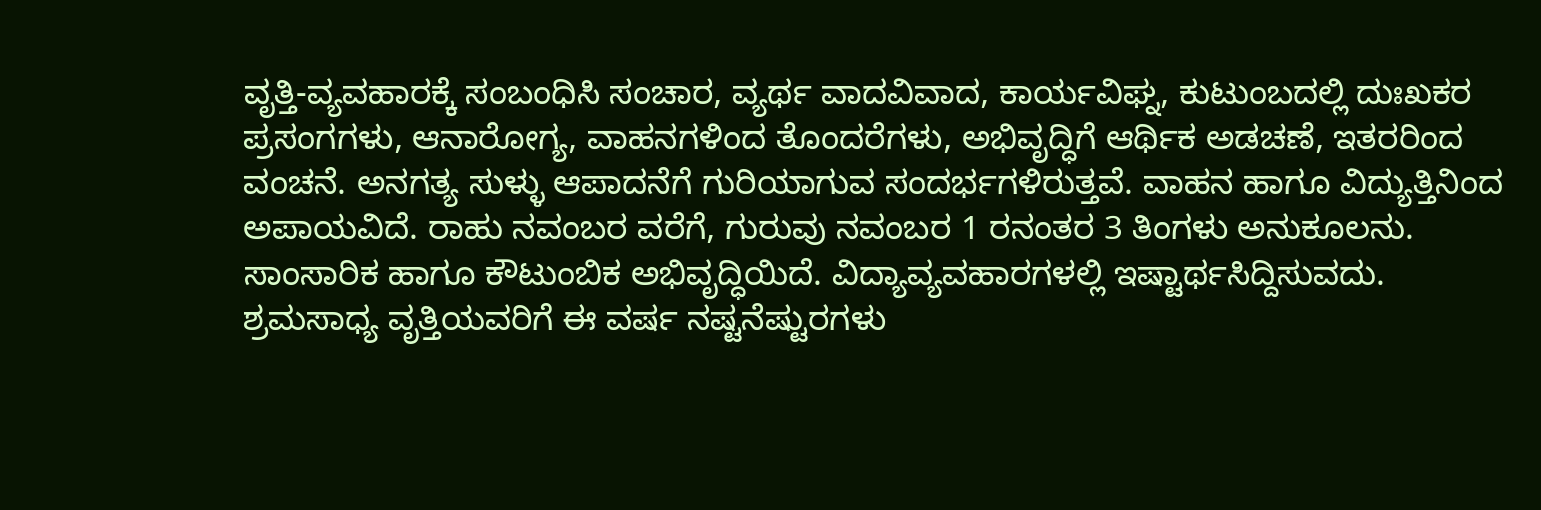ವೃತ್ತಿ-ವ್ಯವಹಾರಕ್ಕೆ ಸಂಬಂಧಿಸಿ ಸಂಚಾರ, ವ್ಯರ್ಥ ವಾದವಿವಾದ, ಕಾರ್ಯವಿಘ್ನ, ಕುಟುಂಬದಲ್ಲಿ ದುಃಖಕರ ಪ್ರಸಂಗಗಳು, ಆನಾರೋಗ್ಯ, ವಾಹನಗಳಿಂದ ತೊಂದರೆಗಳು, ಅಭಿವೃದ್ಧಿಗೆ ಆರ್ಥಿಕ ಅಡಚಣೆ, ಇತರರಿಂದ ವಂಚನೆ. ಅನಗತ್ಯ ಸುಳ್ಳು ಆಪಾದನೆಗೆ ಗುರಿಯಾಗುವ ಸಂದರ್ಭಗಳಿರುತ್ತವೆ. ವಾಹನ ಹಾಗೂ ವಿದ್ಯುತ್ತಿನಿಂದ ಅಪಾಯವಿದೆ. ರಾಹು ನವಂಬರ ವರೆಗೆ, ಗುರುವು ನವಂಬರ 1 ರನಂತರ 3 ತಿಂಗಳು ಅನುಕೂಲನು. ಸಾಂಸಾರಿಕ ಹಾಗೂ ಕೌಟುಂಬಿಕ ಅಭಿವೃದ್ಧಿಯಿದೆ. ವಿದ್ಯಾವ್ಯವಹಾರಗಳಲ್ಲಿ ಇಷ್ಟಾರ್ಥಸಿದ್ದಿಸುವದು. ಶ್ರಮಸಾಧ್ಯ ವೃತ್ತಿಯವರಿಗೆ ಈ ವರ್ಷ ನಷ್ಟನೆಷ್ಟುರಗಳು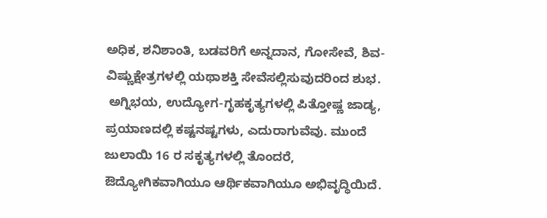ಅಧಿಕ, ಶನಿಶಾಂತಿ, ಬಡವರಿಗೆ ಅನ್ನದಾನ, ಗೋಸೇವೆ, ಶಿವ-ವಿಷ್ಣುಕ್ಷೇತ್ರಗಳಲ್ಲಿ ಯಥಾಶಕ್ತಿ ಸೇವೆಸಲ್ಲಿಸುವುದರಿಂದ ಶುಭ.
 ಅಗ್ನಿಭಯ, ಉದ್ಯೋಗ-ಗೃಹಕೃತ್ಯಗಳಲ್ಲಿ ಪಿತ್ತೋಷ್ಣ ಜಾಡ್ಯ, ಪ್ರಯಾಣದಲ್ಲಿ ಕಷ್ಟನಷ್ಟಗಳು, ಎದುರಾಗುವೆವು. ಮುಂದೆ ಜುಲಾಯಿ 16 ರ ಸಕೃತ್ಯಗಳಲ್ಲಿ ತೊಂದರೆ, ಔದ್ಯೋಗಿಕವಾಗಿಯೂ ಆರ್ಥಿಕವಾಗಿಯೂ ಅಭಿವೃದ್ಧಿಯಿದೆ.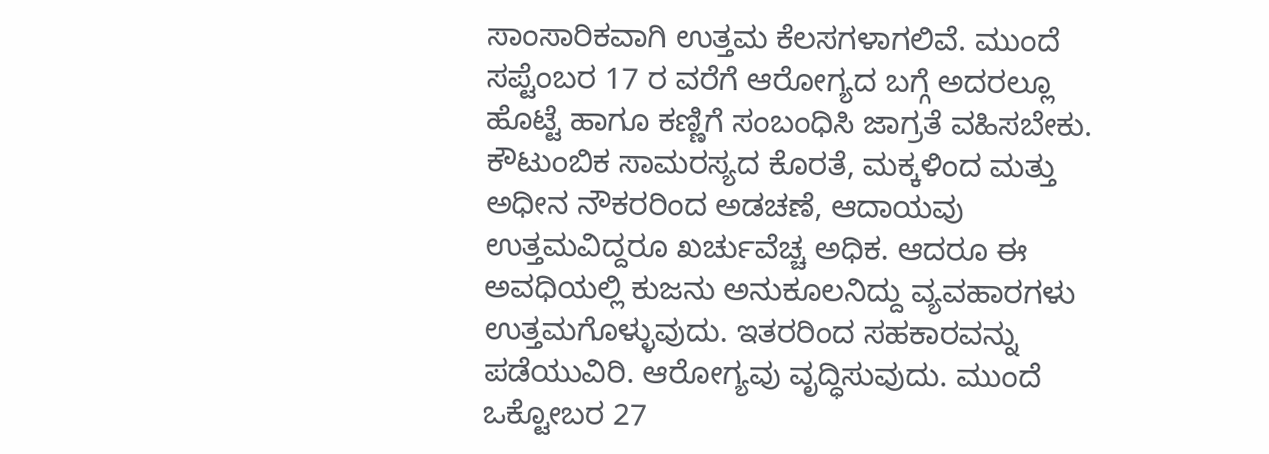ಸಾಂಸಾರಿಕವಾಗಿ ಉತ್ತಮ ಕೆಲಸಗಳಾಗಲಿವೆ. ಮುಂದೆ ಸಪ್ಟೆಂಬರ 17 ರ ವರೆಗೆ ಆರೋಗ್ಯದ ಬಗ್ಗೆ ಅದರಲ್ಲೂ ಹೊಟ್ಟೆ ಹಾಗೂ ಕಣ್ಣಿಗೆ ಸಂಬಂಧಿಸಿ ಜಾಗ್ರತೆ ವಹಿಸಬೇಕು. ಕೌಟುಂಬಿಕ ಸಾಮರಸ್ಯದ ಕೊರತೆ, ಮಕ್ಕಳಿಂದ ಮತ್ತು ಅಧೀನ ನೌಕರರಿಂದ ಅಡಚಣೆ, ಆದಾಯವು ಉತ್ತಮವಿದ್ದರೂ ಖರ್ಚುವೆಚ್ಚ ಅಧಿಕ. ಆದರೂ ಈ ಅವಧಿಯಲ್ಲಿ ಕುಜನು ಅನುಕೂಲನಿದ್ದು ವ್ಯವಹಾರಗಳು ಉತ್ತಮಗೊಳ್ಳುವುದು. ಇತರರಿಂದ ಸಹಕಾರವನ್ನು ಪಡೆಯುವಿರಿ. ಆರೋಗ್ಯವು ವೃದ್ಧಿಸುವುದು. ಮುಂದೆ ಒಕ್ಟೋಬರ 27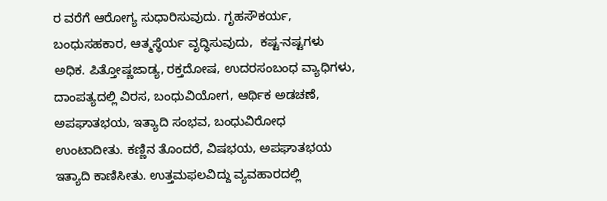ರ ವರೆಗೆ ಆರೋಗ್ಯ ಸುಧಾರಿಸುವುದು. ಗೃಹಸೌಕರ್ಯ, ಬಂಧುಸಹಕಾರ, ಆತ್ಮಸ್ಥೆರ್ಯ ವೃದ್ಧಿಸುವುದು,  ಕಷ್ಟ-ನಷ್ಟಗಳು ಅಧಿಕ. ಪಿತ್ತೋಷ್ಣಜಾಡ್ಯ, ರಕ್ತದೋಷ, ಉದರಸಂಬಂಧ ವ್ಯಾಧಿಗಳು, ದಾಂಪತ್ಯದಲ್ಲಿ ವಿರಸ, ಬಂಧುವಿಯೋಗ, ಆರ್ಥಿಕ ಅಡಚಣೆ, ಅಪಘಾತಭಯ, ಇತ್ಯಾದಿ ಸಂಭವ, ಬಂಧುವಿರೋಧ ಉಂಟಾದೀತು. ಕಣ್ಣಿನ ತೊಂದರೆ, ವಿಷಭಯ, ಅಪಘಾತಭಯ ಇತ್ಯಾದಿ ಕಾಣಿಸೀತು. ಉತ್ತಮಫಲವಿದ್ದು ವ್ಯವಹಾರದಲ್ಲಿ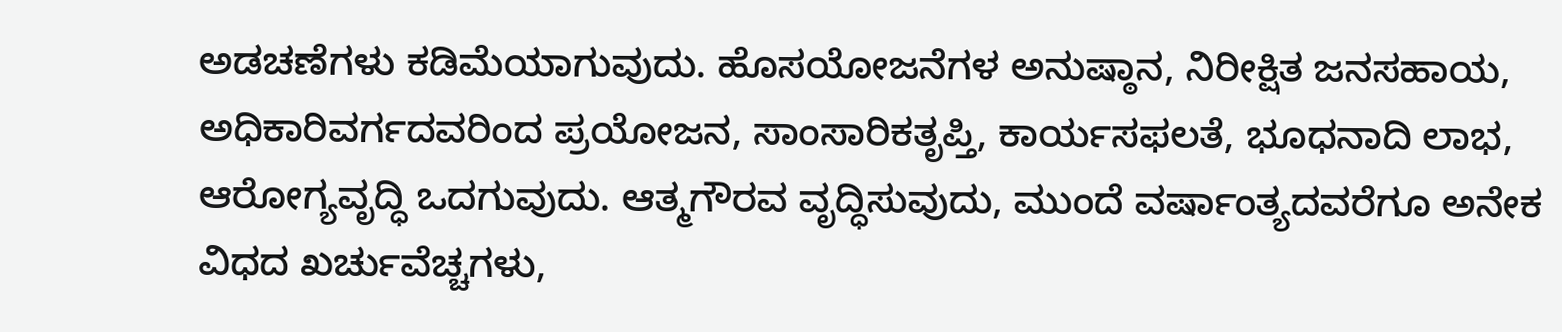ಅಡಚಣೆಗಳು ಕಡಿಮೆಯಾಗುವುದು. ಹೊಸಯೋಜನೆಗಳ ಅನುಷ್ಠಾನ, ನಿರೀಕ್ಷಿತ ಜನಸಹಾಯ, ಅಧಿಕಾರಿವರ್ಗದವರಿಂದ ಪ್ರಯೋಜನ, ಸಾಂಸಾರಿಕತೃಪ್ತಿ, ಕಾರ್ಯಸಫಲತೆ, ಭೂಧನಾದಿ ಲಾಭ, ಆರೋಗ್ಯವೃದ್ಧಿ ಒದಗುವುದು. ಆತ್ಮಗೌರವ ವೃದ್ಧಿಸುವುದು, ಮುಂದೆ ವರ್ಷಾಂತ್ಯದವರೆಗೂ ಅನೇಕ ವಿಧದ ಖರ್ಚುವೆಚ್ಚಗಳು,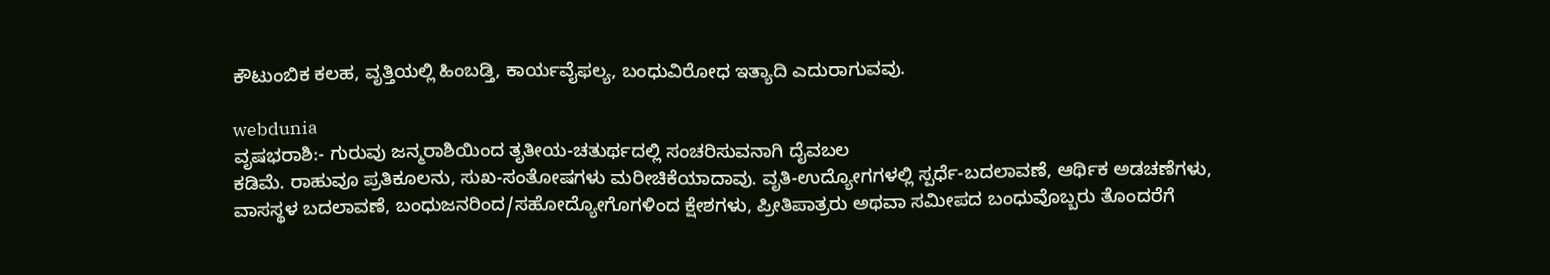ಕೌಟುಂಬಿಕ ಕಲಹ, ವೃತ್ತಿಯಲ್ಲಿ ಹಿಂಬಡ್ತಿ, ಕಾರ್ಯವೈಫಲ್ಯ, ಬಂಧುವಿರೋಧ ಇತ್ಯಾದಿ ಎದುರಾಗುವವು.

webdunia
ವೃಷಭರಾಶಿ:- ಗುರುವು ಜನ್ಮರಾಶಿಯಿಂದ ತೃತೀಯ-ಚತುರ್ಥದಲ್ಲಿ ಸಂಚರಿಸುವನಾಗಿ ದೈವಬಲ
ಕಡಿಮೆ. ರಾಹುವೂ ಪ್ರತಿಕೂಲನು, ಸುಖ-ಸಂತೋಷಗಳು ಮರೀಚಿಕೆಯಾದಾವು. ವೃತಿ-ಉದ್ಯೋಗಗಳಲ್ಲಿ ಸ್ಪರ್ಧೆ-ಬದಲಾವಣೆ, ಆರ್ಥಿಕ ಅಡಚಣೆಗಳು, ವಾಸಸ್ಥಳ ಬದಲಾವಣೆ, ಬಂಧುಜನರಿಂದ/ಸಹೋದ್ಯೋಗೊಗಳಿಂದ ಕ್ಷೇಶಗಳು, ಪ್ರೀತಿಪಾತ್ರರು ಅಥವಾ ಸಮೀಪದ ಬಂಧುವೊಬ್ಬರು ತೊಂದರೆಗೆ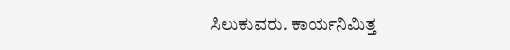ಸಿಲುಕುವರು. ಕಾರ್ಯನಿಮಿತ್ತ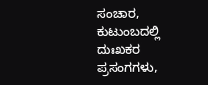ಸಂಚಾರ, ಕುಟುಂಬದಲ್ಲಿ ದುಃಖಕರ ಪ್ರಸಂಗಗಳು,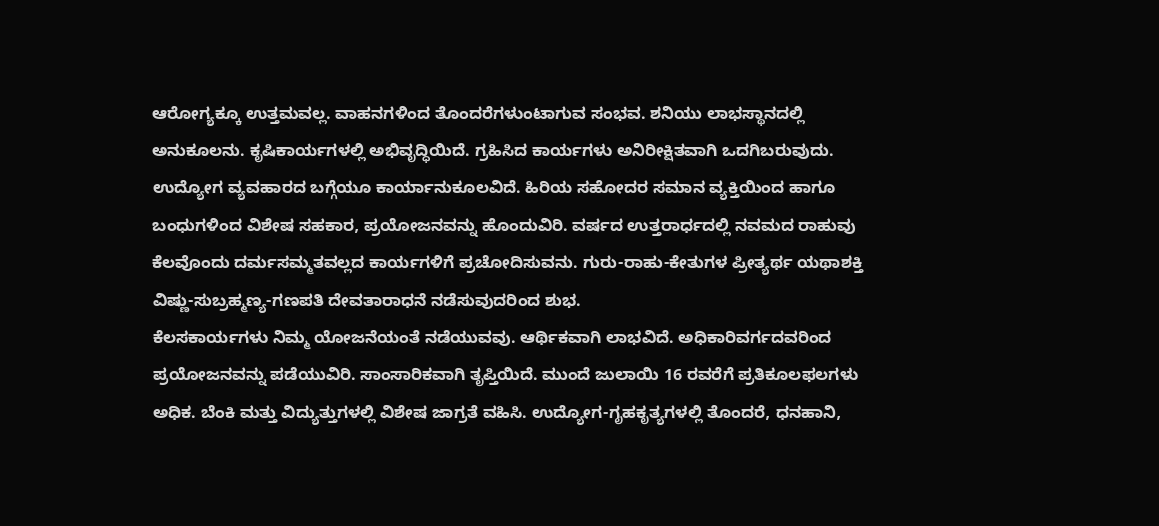ಆರೋಗ್ಯಕ್ಕೂ ಉತ್ತಮವಲ್ಲ. ವಾಹನಗಳಿಂದ ತೊಂದರೆಗಳುಂಟಾಗುವ ಸಂಭವ. ಶನಿಯು ಲಾಭಸ್ಥಾನದಲ್ಲಿ ಅನುಕೂಲನು. ಕೃಷಿಕಾರ್ಯಗಳಲ್ಲಿ ಅಭಿವೃದ್ಧಿಯಿದೆ. ಗ್ರಹಿಸಿದ ಕಾರ್ಯಗಳು ಅನಿರೀಕ್ಷಿತವಾಗಿ ಒದಗಿಬರುವುದು. ಉದ್ಯೋಗ ವ್ಯವಹಾರದ ಬಗ್ಗೆಯೂ ಕಾರ್ಯಾನುಕೂಲವಿದೆ. ಹಿರಿಯ ಸಹೋದರ ಸಮಾನ ವ್ಯಕ್ತಿಯಿಂದ ಹಾಗೂ ಬಂಧುಗಳಿಂದ ವಿಶೇಷ ಸಹಕಾರ, ಪ್ರಯೋಜನವನ್ನು ಹೊಂದುವಿರಿ. ವರ್ಷದ ಉತ್ತರಾರ್ಧದಲ್ಲಿ ನವಮದ ರಾಹುವು ಕೆಲವೊಂದು ದರ್ಮಸಮ್ಮತವಲ್ಲದ ಕಾರ್ಯಗಳಿಗೆ ಪ್ರಚೋದಿಸುವನು. ಗುರು-ರಾಹು-ಕೇತುಗಳ ಪ್ರೀತ್ಯರ್ಥ ಯಥಾಶಕ್ತಿ ವಿಷ್ಣು-ಸುಬ್ರಹ್ಮಣ್ಯ-ಗಣಪತಿ ದೇವತಾರಾಧನೆ ನಡೆಸುವುದರಿಂದ ಶುಭ.
ಕೆಲಸಕಾರ್ಯಗಳು ನಿಮ್ಮ ಯೋಜನೆಯಂತೆ ನಡೆಯುವವು. ಆರ್ಥಿಕವಾಗಿ ಲಾಭವಿದೆ. ಅಧಿಕಾರಿವರ್ಗದವರಿಂದ ಪ್ರಯೋಜನವನ್ನು ಪಡೆಯುವಿರಿ. ಸಾಂಸಾರಿಕವಾಗಿ ತೃಪ್ತಿಯಿದೆ. ಮುಂದೆ ಜುಲಾಯಿ 16 ರವರೆಗೆ ಪ್ರತಿಕೂಲಫಲಗಳು ಅಧಿಕ. ಬೆಂಕಿ ಮತ್ತು ವಿದ್ಯುತ್ತುಗಳಲ್ಲಿ ವಿಶೇಷ ಜಾಗ್ರತೆ ವಹಿಸಿ. ಉದ್ಯೋಗ-ಗೃಹಕೃತ್ಯಗಳಲ್ಲಿ ತೊಂದರೆ, ಧನಹಾನಿ,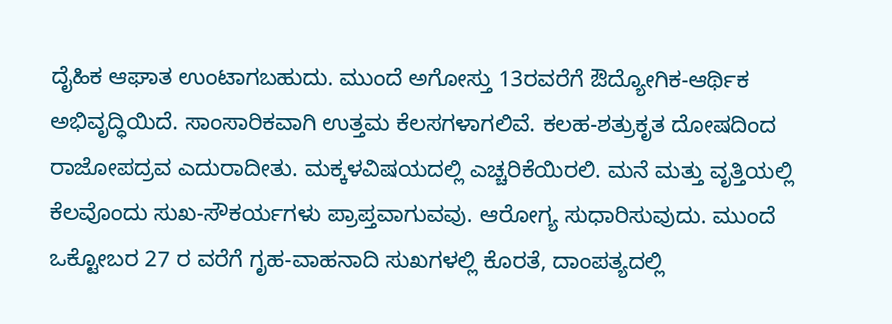ದೈಹಿಕ ಆಘಾತ ಉಂಟಾಗಬಹುದು. ಮುಂದೆ ಅಗೋಸ್ತು 13ರವರೆಗೆ ಔದ್ಯೋಗಿಕ-ಆರ್ಥಿಕ ಅಭಿವೃದ್ಧಿಯಿದೆ. ಸಾಂಸಾರಿಕವಾಗಿ ಉತ್ತಮ ಕೆಲಸಗಳಾಗಲಿವೆ. ಕಲಹ-ಶತ್ರುಕೃತ ದೋಷದಿಂದ ರಾಜೋಪದ್ರವ ಎದುರಾದೀತು. ಮಕ್ಕಳವಿಷಯದಲ್ಲಿ ಎಚ್ಚರಿಕೆಯಿರಲಿ. ಮನೆ ಮತ್ತು ವೃತ್ತಿಯಲ್ಲಿ ಕೆಲವೊಂದು ಸುಖ-ಸೌಕರ್ಯಗಳು ಪ್ರಾಪ್ತವಾಗುವವು. ಆರೋಗ್ಯ ಸುಧಾರಿಸುವುದು. ಮುಂದೆ ಒಕ್ಟೋಬರ 27 ರ ವರೆಗೆ ಗೃಹ-ವಾಹನಾದಿ ಸುಖಗಳಲ್ಲಿ ಕೊರತೆ, ದಾಂಪತ್ಯದಲ್ಲಿ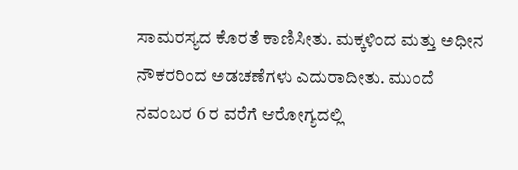ಸಾಮರಸ್ಯದ ಕೊರತೆ ಕಾಣಿಸೀತು. ಮಕ್ಕಳಿಂದ ಮತ್ತು ಅಧೀನ ನೌಕರರಿಂದ ಅಡಚಣೆಗಳು ಎದುರಾದೀತು. ಮುಂದೆ ನವಂಬರ 6 ರ ವರೆಗೆ ಆರೋಗ್ಯದಲ್ಲಿ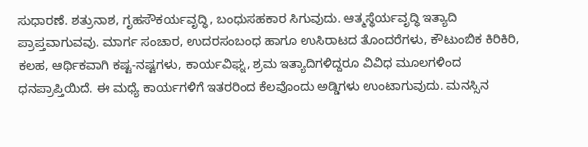ಸುಧಾರಣೆ. ಶತ್ರುನಾಶ, ಗೃಹಸೌಕರ್ಯವೃದ್ಧಿ, ಬಂಧುಸಹಕಾರ ಸಿಗುವುದು. ಆತ್ಮಸ್ಥೆರ್ಯವೃದ್ಧಿ ಇತ್ಯಾದಿ ಪ್ರಾಪ್ತವಾಗುವವು. ಮಾರ್ಗ ಸಂಚಾರ, ಉದರಸಂಬಂಧ ಹಾಗೂ ಉಸಿರಾಟದ ತೊಂದರೆಗಳು, ಕೌಟುಂಬಿಕ ಕಿರಿಕಿರಿ, ಕಲಹ, ಆರ್ಥಿಕವಾಗಿ ಕಷ್ಟ-ನಷ್ಟಗಳು, ಕಾರ್ಯವಿಘ್ನ, ಶ್ರಮ ಇತ್ಯಾದಿಗಳಿದ್ದರೂ ವಿವಿಧ ಮೂಲಗಳಿಂದ ಧನಪ್ರಾಪ್ತಿಯಿದೆ. ಈ ಮಧ್ಯೆ ಕಾರ್ಯಗಳಿಗೆ ಇತರರಿಂದ ಕೆಲವೊಂದು ಅಡ್ಡಿಗಳು ಉಂಟಾಗುವುದು. ಮನಸ್ಸಿನ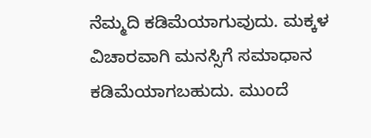ನೆಮ್ಮದಿ ಕಡಿಮೆಯಾಗುವುದು. ಮಕ್ಕಳ ವಿಚಾರವಾಗಿ ಮನಸ್ಸಿಗೆ ಸಮಾಧಾನ ಕಡಿಮೆಯಾಗಬಹುದು. ಮುಂದೆ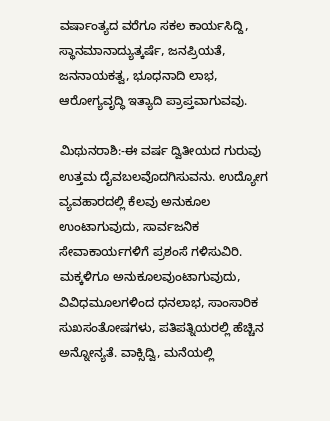ವರ್ಷಾಂತ್ಯದ ವರೆಗೂ ಸಕಲ ಕಾರ್ಯಸಿದ್ದಿ, ಸ್ಥಾನಮಾನಾದ್ಯುತ್ಕರ್ಷೆ, ಜನಪ್ರಿಯತೆ, ಜನನಾಯಕತ್ವ, ಭೂಧನಾದಿ ಲಾಭ, ಆರೋಗ್ಯವೃದ್ಧಿ ಇತ್ಯಾದಿ ಪ್ರಾಪ್ತವಾಗುವವು.

ಮಿಥುನರಾಶಿ:-ಈ ವರ್ಷ ದ್ವಿತೀಯದ ಗುರುವು ಉತ್ತಮ ದೈವಬಲವೊದಗಿಸುವನು. ಉದ್ಯೋಗ ವ್ಯವಹಾರದಲ್ಲಿ ಕೆಲವು ಅನುಕೂಲ ಉಂಟಾಗುವುದು, ಸಾರ್ವಜನಿಕ ಸೇವಾಕಾರ್ಯಗಳಿಗೆ ಪ್ರಶಂಸೆ ಗಳಿಸುವಿರಿ. ಮಕ್ಕಳಿಗೂ ಅನುಕೂಲವುಂಟಾಗುವುದು, ವಿವಿಧಮೂಲಗಳಿಂದ ಧನಲಾಭ, ಸಾಂಸಾರಿಕ ಸುಖಸಂತೋಷಗಳು, ಪತಿಪತ್ನಿಯರಲ್ಲಿ ಹೆಚ್ಚಿನ ಅನ್ನೋನ್ಯತೆ. ವಾಕ್ಸಿದ್ವಿ, ಮನೆಯಲ್ಲಿ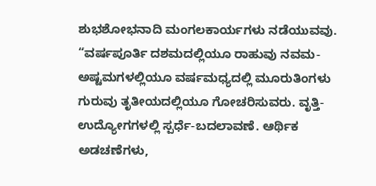ಶುಭಶೋಭನಾದಿ ಮಂಗಲಕಾರ್ಯಗಳು ನಡೆಯುವವು. “ವರ್ಷಪೂರ್ತಿ ದಶಮದಲ್ಲಿಯೂ ರಾಹುವು ನವಮ-ಅಷ್ಟಮಗಳಲ್ಲಿಯೂ ವರ್ಷಮಧ್ಯದಲ್ಲಿ ಮೂರುತಿಂಗಳು ಗುರುವು ತೃತೀಯದಲ್ಲಿಯೂ ಗೋಚರಿಸುವರು. ವೃತ್ತಿ-ಉದ್ಯೋಗಗಳಲ್ಲಿ ಸ್ಪರ್ಧೆ-ಬದಲಾವಣೆ. ಆರ್ಥಿಕ ಅಡಚಣೆಗಳು,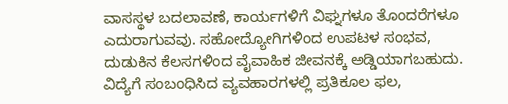ವಾಸಸ್ಥಳ ಬದಲಾವಣೆ, ಕಾರ್ಯಗಳಿಗೆ ವಿಘ್ನಗಳೂ ತೊಂದರೆಗಳೂ ಎದುರಾಗುವವು. ಸಹೋದ್ಯೋಗಿಗಳಿಂದ ಉಪಟಳ ಸಂಭವ, ದುಡುಕಿನ ಕೆಲಸಗಳಿಂದ ವೈವಾಹಿಕ ಜೀವನಕ್ಕೆ ಅಡ್ಡಿಯಾಗಬಹುದು. ವಿದ್ಯೆಗೆ ಸಂಬಂಧಿಸಿದ ವ್ಯವಹಾರಗಳಲ್ಲಿ ಪ್ರತಿಕೂಲ ಫಲ,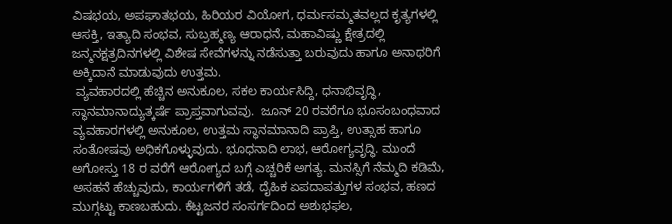ವಿಷಭಯ, ಅಪಘಾತಭಯ, ಹಿರಿಯರ ವಿಯೋಗ, ಧರ್ಮಸಮ್ಮತವಲ್ಲದ ಕೃತ್ಯಗಳಲ್ಲಿ ಆಸಕ್ತಿ, ಇತ್ಯಾದಿ ಸಂಭವ, ಸುಬ್ರಹ್ಮಣ್ಯ ಆರಾಧನೆ, ಮಹಾವಿಷ್ಣು ಕ್ಷೇತ್ರದಲ್ಲಿ ಜನ್ಮನಕ್ಷತ್ರದಿನಗಳಲ್ಲಿ ವಿಶೇಷ ಸೇವೆಗಳನ್ನು ನಡೆಸುತ್ತಾ ಬರುವುದು ಹಾಗೂ ಅನಾಥರಿಗೆ ಅಕ್ಕಿದಾನೆ ಮಾಡುವುದು ಉತ್ತಮ.
 ವ್ಯವಹಾರದಲ್ಲಿ ಹೆಚ್ಚಿನ ಅನುಕೂಲ, ಸಕಲ ಕಾರ್ಯಸಿದ್ದಿ, ಧನಾಭಿವೃದ್ಧಿ, ಸ್ಥಾನಮಾನಾದ್ಯುತ್ಕರ್ಷೆ ಪ್ರಾಪ್ತವಾಗುವವು.  ಜೂನ್ 20 ರವರೆಗೂ ಭೂಸಂಬಂಧವಾದ ವ್ಯವಹಾರಗಳಲ್ಲಿ ಅನುಕೂಲ, ಉತ್ತಮ ಸ್ಥಾನಮಾನಾದಿ ಪ್ರಾಪ್ತಿ, ಉತ್ಸಾಹ ಹಾಗೂ ಸಂತೋಷವು ಅಧಿಕಗೊಳ್ಳುವುದು. ಭೂಧನಾದಿ ಲಾಭ, ಆರೋಗ್ಯವೃದ್ಧಿ. ಮುಂದೆ ಅಗೋಸ್ತು 18 ರ ವರೆಗೆ ಆರೋಗ್ಯದ ಬಗ್ಗೆ ಎಚ್ಚರಿಕೆ ಅಗತ್ಯ. ಮನಸ್ಸಿಗೆ ನೆಮ್ಮದಿ ಕಡಿಮೆ, ಅಸಹನೆ ಹೆಚ್ಚುವುದು, ಕಾರ್ಯಗಳಿಗೆ ತಡೆ, ದೈಹಿಕ ಏಪದಾಪತ್ತುಗಳ ಸಂಭವ, ಹಣದ ಮುಗ್ಗಟ್ಟು ಕಾಣಬಹುದು. ಕೆಟ್ಟಜನರ ಸಂಸರ್ಗದಿಂದ ಅಶುಭಫಲ,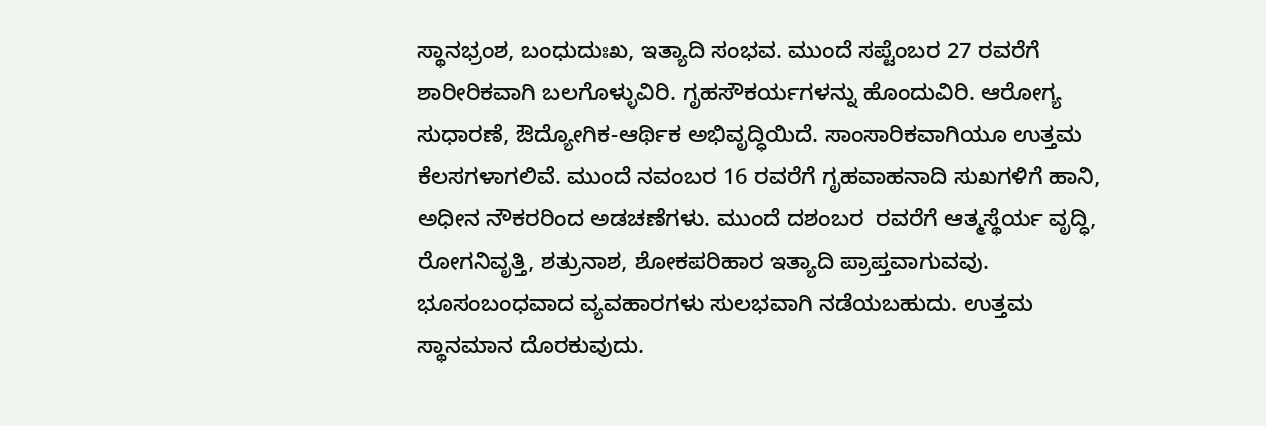ಸ್ಥಾನಭ್ರಂಶ, ಬಂಧುದುಃಖ, ಇತ್ಯಾದಿ ಸಂಭವ. ಮುಂದೆ ಸಪ್ಟೆಂಬರ 27 ರವರೆಗೆ ಶಾರೀರಿಕವಾಗಿ ಬಲಗೊಳ್ಳುವಿರಿ. ಗೃಹಸೌಕರ್ಯಗಳನ್ನು ಹೊಂದುವಿರಿ. ಆರೋಗ್ಯ ಸುಧಾರಣೆ, ಔದ್ಯೋಗಿಕ-ಆರ್ಥಿಕ ಅಭಿವೃದ್ಧಿಯಿದೆ. ಸಾಂಸಾರಿಕವಾಗಿಯೂ ಉತ್ತಮ ಕೆಲಸಗಳಾಗಲಿವೆ. ಮುಂದೆ ನವಂಬರ 16 ರವರೆಗೆ ಗೃಹವಾಹನಾದಿ ಸುಖಗಳಿಗೆ ಹಾನಿ, ಅಧೀನ ನೌಕರರಿಂದ ಅಡಚಣೆಗಳು. ಮುಂದೆ ದಶಂಬರ  ರವರೆಗೆ ಆತ್ಮಸ್ಥೆರ್ಯ ವೃದ್ಧಿ, ರೋಗನಿವೃತ್ತಿ, ಶತ್ರುನಾಶ, ಶೋಕಪರಿಹಾರ ಇತ್ಯಾದಿ ಪ್ರಾಪ್ತವಾಗುವವು. ಭೂಸಂಬಂಧವಾದ ವ್ಯವಹಾರಗಳು ಸುಲಭವಾಗಿ ನಡೆಯಬಹುದು. ಉತ್ತಮ ಸ್ಥಾನಮಾನ ದೊರಕುವುದು.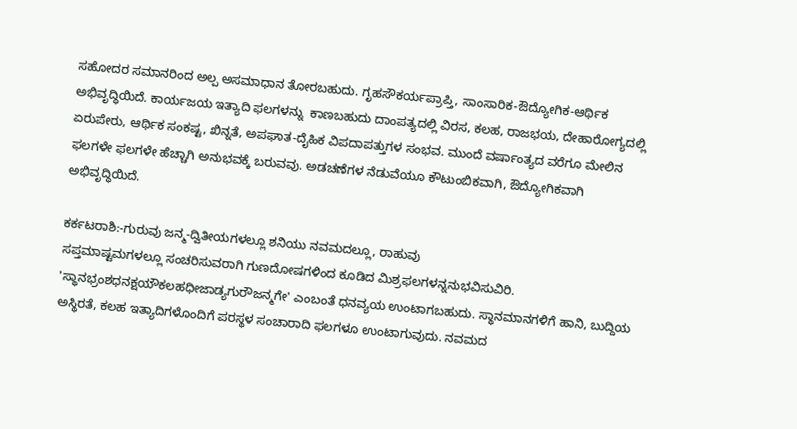ಸಹೋದರ ಸಮಾನರಿಂದ ಅಲ್ಪ ಅಸಮಾಧಾನ ತೋರಬಹುದು. ಗೃಹಸೌಕರ್ಯಪ್ರಾಪ್ತಿ, ಸಾಂಸಾರಿಕ-ಔದ್ಯೋಗಿಕ-ಆರ್ಥಿಕ ಅಭಿವೃದ್ಧಿಯಿದೆ. ಕಾರ್ಯಜಯ ಇತ್ಯಾದಿ ಫಲಗಳನ್ನು  ಕಾಣಬಹುದು ದಾಂಪತ್ಯದಲ್ಲಿ ವಿರಸ, ಕಲಹ, ರಾಜಭಯ, ದೇಹಾರೋಗ್ಯದಲ್ಲಿ ಏರುಪೇರು, ಆರ್ಥಿಕ ಸಂಕಷ್ಟ, ಖಿನ್ನತೆ, ಅಪಘಾತ-ದೈಹಿಕ ವಿಪದಾಪತ್ತುಗಳ ಸಂಭವ. ಮುಂದೆ ವರ್ಷಾಂತ್ಯದ ವರೆಗೂ ಮೇಲಿನ ಫಲಗಳೇ ಫಲಗಳೇ ಹೆಚ್ಚಾಗಿ ಅನುಭವಕ್ಕೆ ಬರುವವು. ಅಡಚಣೆಗಳ ನೆಡುವೆಯೂ ಕೌಟುಂಬಿಕವಾಗಿ, ಔದ್ಯೋಗಿಕವಾಗಿ ಅಭಿವೃದ್ಧಿಯಿದೆ.

ಕರ್ಕಟರಾಶಿ:-ಗುರುವು ಜನ್ಮ-ದ್ವಿತೀಯಗಳಲ್ಲೂ ಶನಿಯು ನವಮದಲ್ಲೂ, ರಾಹುವು
ಸಪ್ತಮಾಷ್ಟಮಗಳಲ್ಲೂ ಸಂಚರಿಸುವರಾಗಿ ಗುಣದೋಷಗಳಿಂದ ಕೂಡಿದ ಮಿಶ್ರಫಲಗಳನ್ನನುಭವಿಸುವಿರಿ. 'ಸ್ಥಾನಭ್ರಂಶಧನಕ್ಷಯೌಕಲಹಧೀಜಾಡ್ಯಗುರೌಜನ್ಮಗೇ' ಎಂಬಂತೆ ಧನವ್ಯಯ ಉಂಟಾಗಬಹುದು. ಸ್ಥಾನಮಾನಗಳಿಗೆ ಹಾನಿ, ಬುದ್ದಿಯ ಅಸ್ಥಿರತೆ, ಕಲಹ ಇತ್ಯಾದಿಗಳೊಂದಿಗೆ ಪರಸ್ಥಳ ಸಂಚಾರಾದಿ ಫಲಗಳೂ ಉಂಟಾಗುವುದು. ನವಮದ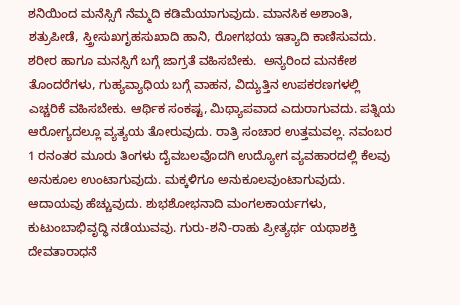ಶನಿಯಿಂದ ಮನೆಸ್ಸಿಗೆ ನೆಮ್ಮದಿ ಕಡಿಮೆಯಾಗುವುದು. ಮಾನಸಿಕ ಅಶಾಂತಿ, ಶತ್ರುಪೀಡೆ, ಸ್ತ್ರೀಸುಖಗೃಹಸುಖಾದಿ ಹಾನಿ, ರೋಗಭಯ ಇತ್ಯಾದಿ ಕಾಣಿಸುವದು. ಶರೀರ ಹಾಗೂ ಮನಸ್ಸಿಗೆ ಬಗ್ಗೆ ಜಾಗ್ರತೆ ವಹಿಸಬೇಕು.  ಅನ್ಯರಿಂದ ಮನಕೇಶ ತೊಂದರೆಗಳು, ಗುಹ್ಯವ್ಯಾಧಿಯ ಬಗ್ಗೆ ವಾಹನ, ವಿದ್ಯುತ್ತಿನ ಉಪಕರಣಗಳಲ್ಲಿ ಎಚ್ಚರಿಕೆ ವಹಿಸಬೇಕು. ಆರ್ಥಿಕ ಸಂಕಷ್ಟ, ಮಿಥ್ಯಾಪವಾದ ಎದುರಾಗುವದು. ಪತ್ನಿಯ ಆರೋಗ್ಯದಲ್ಲೂ ವ್ಯತ್ಯಯ ತೋರುವುದು. ರಾತ್ರಿ ಸಂಚಾರ ಉತ್ತಮವಲ್ಲ. ನವಂಬರ 1 ರನಂತರ ಮೂರು ತಿಂಗಳು ದೈವಬಲವೊದಗಿ ಉದ್ಯೋಗ ವ್ಯವಹಾರದಲ್ಲಿ ಕೆಲವು ಅನುಕೂಲ ಉಂಟಾಗುವುದು. ಮಕ್ಕಳಿಗೂ ಅನುಕೂಲವುಂಟಾಗುವುದು. ಆದಾಯವು ಹೆಚ್ಚುವುದು. ಶುಭಶೋಭನಾದಿ ಮಂಗಲಕಾರ್ಯಗಳು, ಕುಟುಂಬಾಭಿವೃದ್ಧಿ ನಡೆಯುವವು. ಗುರು-ಶನಿ-ರಾಹು ಪ್ರೀತ್ಯರ್ಥ ಯಥಾಶಕ್ತಿ ದೇವತಾರಾಧನೆ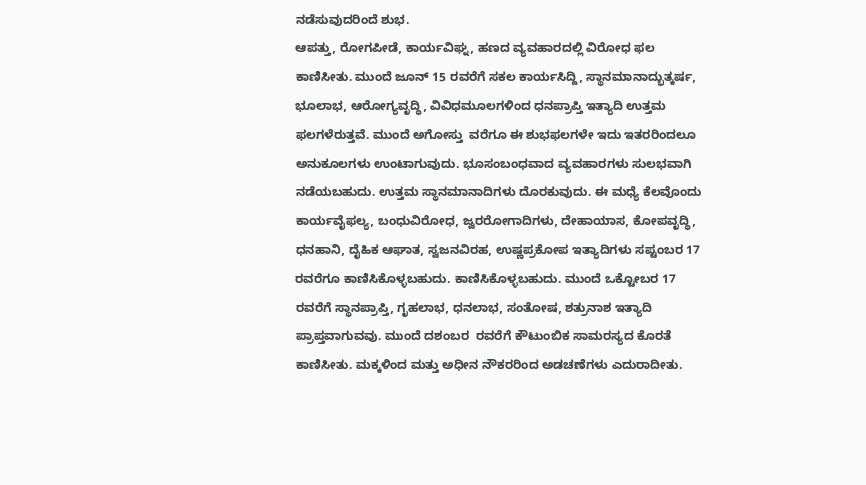ನಡೆಸುವುದರಿಂದೆ ಶುಭ.
ಆಪತ್ತು, ರೋಗಪೀಡೆ, ಕಾರ್ಯವಿಘ್ನ, ಹಣದ ವ್ಯವಹಾರದಲ್ಲಿ ವಿರೋಧ ಫಲ ಕಾಣಿಸೀತು. ಮುಂದೆ ಜೂನ್ 15 ರವರೆಗೆ ಸಕಲ ಕಾರ್ಯಸಿದ್ದಿ, ಸ್ಥಾನಮಾನಾದ್ಭುತ್ಕರ್ಷ, ಭೂಲಾಭ, ಆರೋಗ್ಯವೃದ್ಧಿ, ವಿವಿಧಮೂಲಗಳಿಂದ ಧನಪ್ರಾಪ್ತಿ ಇತ್ಯಾದಿ ಉತ್ತಮ ಫಲಗಳೆರುತ್ತವೆ. ಮುಂದೆ ಅಗೋಸ್ತು  ವರೆಗೂ ಈ ಶುಭಫಲಗಳೇ ಇದು ಇತರರಿಂದಲೂ ಅನುಕೂಲಗಳು ಉಂಟಾಗುವುದು. ಭೂಸಂಬಂಧವಾದ ವ್ಯವಹಾರಗಳು ಸುಲಭವಾಗಿ ನಡೆಯಬಹುದು. ಉತ್ತಮ ಸ್ಥಾನಮಾನಾದಿಗಳು ದೊರಕುವುದು. ಈ ಮಧ್ಯೆ ಕೆಲವೊಂದು ಕಾರ್ಯವೈಫಲ್ಯ, ಬಂಧುವಿರೋಧ, ಜ್ವರರೋಗಾದಿಗಳು, ದೇಹಾಯಾಸ, ಕೋಪವೃದ್ಧಿ, ಧನಹಾನಿ, ದೈಹಿಕ ಆಘಾತ, ಸ್ವಜನವಿರಹ, ಉಷ್ಣಪ್ರಕೋಪ ಇತ್ಯಾದಿಗಳು ಸಪ್ಟಂಬರ 17 ರವರೆಗೂ ಕಾಣಿಸಿಕೊಳ್ಳಬಹುದು. ಕಾಣಿಸಿಕೊಳ್ಳಬಹುದು. ಮುಂದೆ ಒಕ್ಟೋಬರ 17 ರವರೆಗೆ ಸ್ಥಾನಪ್ರಾಪ್ತಿ, ಗೃಹಲಾಭ, ಧನಲಾಭ, ಸಂತೋಷ, ಶತ್ರುನಾಶ ಇತ್ಯಾದಿ ಪ್ರಾಪ್ತವಾಗುವವು. ಮುಂದೆ ದಶಂಬರ  ರವರೆಗೆ ಕೌಟುಂಬಿಕ ಸಾಮರಸ್ಯದ ಕೊರತೆ ಕಾಣಿಸೀತು. ಮಕ್ಕಳಿಂದ ಮತ್ತು ಅಧೀನ ನೌಕರರಿಂದ ಅಡಚಣೆಗಳು ಎದುರಾದೀತು.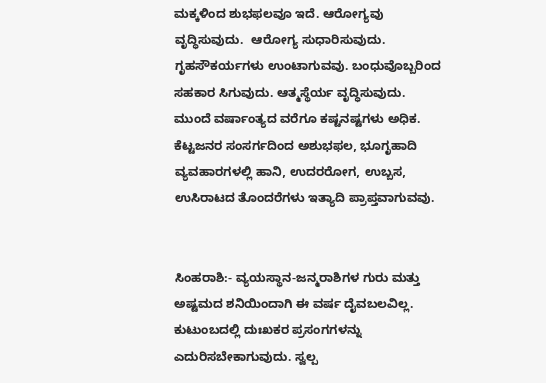ಮಕ್ಕಳಿಂದ ಶುಭಫಲವೂ ಇದೆ. ಆರೋಗ್ಯವು ವೃದ್ಧಿಸುವುದು.  ಆರೋಗ್ಯ ಸುಧಾರಿಸುವುದು. ಗೃಹಸೌಕರ್ಯಗಳು ಉಂಟಾಗುವವು. ಬಂಧುವೊಬ್ಬರಿಂದ ಸಹಕಾರ ಸಿಗುವುದು. ಆತ್ಮಸ್ಥೆರ್ಯ ವೃದ್ಧಿಸುವುದು. ಮುಂದೆ ವರ್ಷಾಂತ್ಯದ ವರೆಗೂ ಕಷ್ಟನಷ್ಟಗಳು ಅಧಿಕ. ಕೆಟ್ಟಜನರ ಸಂಸರ್ಗದಿಂದ ಅಶುಭಫಲ, ಭೂಗೃಹಾದಿ ವ್ಯವಹಾರಗಳಲ್ಲಿ ಹಾನಿ, ಉದರರೋಗ, ಉಬ್ಬಸ, ಉಸಿರಾಟದ ತೊಂದರೆಗಳು ಇತ್ಯಾದಿ ಪ್ರಾಪ್ತವಾಗುವವು.


ಸಿಂಹರಾಶಿ:- ವ್ಯಯಸ್ಥಾನ-ಜನ್ಮರಾಶಿಗಳ ಗುರು ಮತ್ತು ಅಷ್ಟಮದ ಶನಿಯಿಂದಾಗಿ ಈ ವರ್ಷ ದೈವಬಲವಿಲ್ಲ. ಕುಟುಂಬದಲ್ಲಿ ದುಃಖಕರ ಪ್ರಸಂಗಗಳನ್ನು ಎದುರಿಸಬೇಕಾಗುವುದು. ಸ್ವಲ್ಪ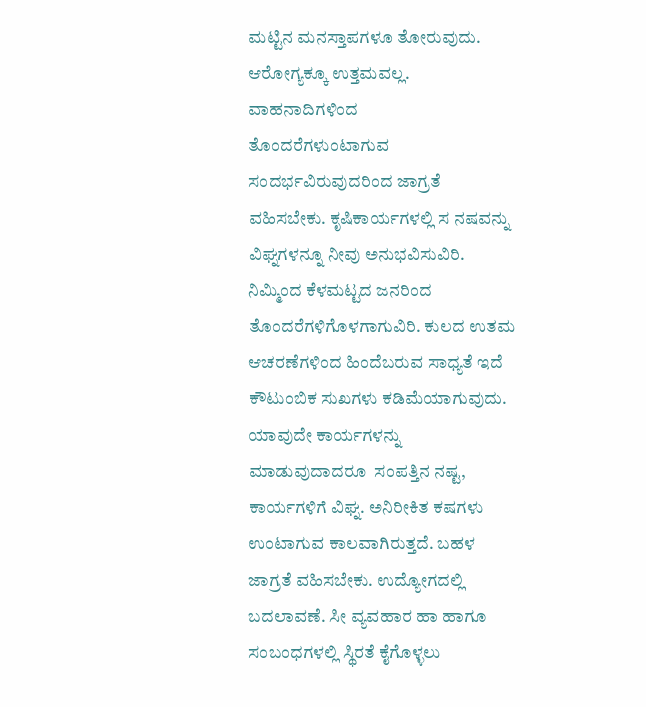ಮಟ್ಟಿನ ಮನಸ್ತಾಪಗಳೂ ತೋರುವುದು. ಆರೋಗ್ಯಕ್ಕೂ ಉತ್ತಮವಲ್ಲ. ವಾಹನಾದಿಗಳಿಂದ
ತೊಂದರೆಗಳುಂಟಾಗುವ ಸಂದರ್ಭವಿರುವುದರಿಂದ ಜಾಗ್ರತೆ ವಹಿಸಬೇಕು. ಕೃಷಿಕಾರ್ಯಗಳಲ್ಲಿ ಸ ನಷವನ್ನು ವಿಘ್ನಗಳನ್ನೂ ನೀವು ಅನುಭವಿಸುವಿರಿ. ನಿಮ್ಮಿಂದ ಕೆಳಮಟ್ಟದ ಜನರಿಂದ ತೊಂದರೆಗಳಿಗೊಳಗಾಗುವಿರಿ. ಕುಲದ ಉತಮ ಆಚರಣೆಗಳಿಂದ ಹಿಂದೆಬರುವ ಸಾಧ್ಯತೆ ಇದೆ ಕೌಟುಂಬಿಕ ಸುಖಗಳು ಕಡಿಮೆಯಾಗುವುದು. ಯಾವುದೇ ಕಾರ್ಯಗಳನ್ನು ಮಾಡುವುದಾದರೂ  ಸಂಪತ್ತಿನ ನಷ್ಟ, ಕಾರ್ಯಗಳಿಗೆ ವಿಘ್ನ. ಅನಿರೀಕಿತ ಕಷಗಳು ಉಂಟಾಗುವ ಕಾಲವಾಗಿರುತ್ತದೆ. ಬಹಳ ಜಾಗ್ರತೆ ವಹಿಸಬೇಕು. ಉದ್ಯೋಗದಲ್ಲಿ ಬದಲಾವಣೆ. ಸೀ ವ್ಯವಹಾರ ಹಾ ಹಾಗೂ ಸಂಬಂಧಗಳಲ್ಲಿ ಸ್ಥಿರತೆ ಕೈಗೊಳ್ಳಲು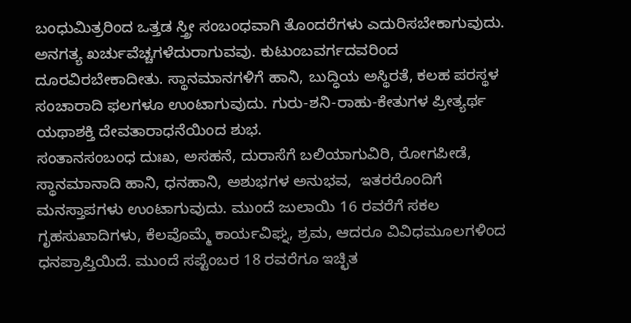ಬಂಧುಮಿತ್ರರಿಂದ ಒತ್ತಡ ಸ್ತ್ರೀ ಸಂಬಂಧವಾಗಿ ತೊಂದರೆಗಳು ಎದುರಿಸಬೇಕಾಗುವುದು. ಅನಗತ್ಯ ಖರ್ಚುವೆಚ್ಚಗಳೆದುರಾಗುವವು. ಕುಟುಂಬವರ್ಗದವರಿಂದ ದೂರವಿರಬೇಕಾದೀತು. ಸ್ಥಾನಮಾನಗಳಿಗೆ ಹಾನಿ, ಬುದ್ಧಿಯ ಅಸ್ಥಿರತೆ, ಕಲಹ ಪರಸ್ಥಳ ಸಂಚಾರಾದಿ ಫಲಗಳೂ ಉಂಟಾಗುವುದು. ಗುರು-ಶನಿ-ರಾಹು-ಕೇತುಗಳ ಪ್ರೀತ್ಯರ್ಥ ಯಥಾಶಕ್ತಿ ದೇವತಾರಾಧನೆಯಿಂದ ಶುಭ.
ಸಂತಾನಸಂಬಂಧ ದುಃಖ, ಅಸಹನೆ, ದುರಾಸೆಗೆ ಬಲಿಯಾಗುವಿರಿ, ರೋಗಪೀಡೆ,  ಸ್ಥಾನಮಾನಾದಿ ಹಾನಿ, ಧನಹಾನಿ, ಅಶುಭಗಳ ಅನುಭವ,  ಇತರರೊಂದಿಗೆ ಮನಸ್ತಾಪಗಳು ಉಂಟಾಗುವುದು. ಮುಂದೆ ಜುಲಾಯಿ 16 ರವರೆಗೆ ಸಕಲ ಗೃಹಸುಖಾದಿಗಳು, ಕೆಲವೊಮ್ಮೆ ಕಾರ್ಯವಿಘ್ನ, ಶ್ರಮ, ಆದರೂ ವಿವಿಧಮೂಲಗಳಿಂದ ಧನಪ್ರಾಪ್ತಿಯಿದೆ. ಮುಂದೆ ಸಪ್ಟೆಂಬರ 18 ರವರೆಗೂ ಇಚ್ಛಿತ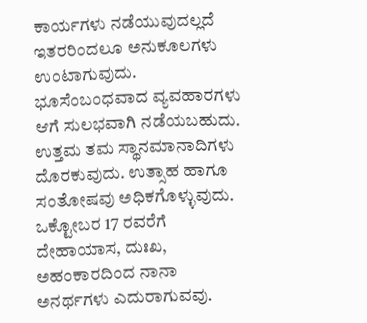ಕಾರ್ಯಗಳು ನಡೆಯುವುದಲ್ಲದೆ ಇತರರಿಂದಲೂ ಅನುಕೂಲಗಳು ಉಂಟಾಗುವುದು. ಭೂಸೆಂಬಂಧವಾದ ವ್ಯವಹಾರಗಳು ಆಗೆ ಸುಲಭವಾಗಿ ನಡೆಯಬಹುದು. ಉತ್ತಮ ತಮ ಸ್ಥಾನಮಾನಾದಿಗಳು ದೊರಕುವುದು. ಉತ್ಸಾಹ ಹಾಗೂ ಸಂತೋಷವು ಅಧಿಕಗೊಳ್ಳುವುದು.  ಒಕ್ಟೋಬರ 17 ರವರೆಗೆ ದೇಹಾಯಾಸ, ದುಃಖ, ಅಹಂಕಾರದಿಂದ ನಾನಾ ಅನರ್ಥಗಳು ಎದುರಾಗುವವು.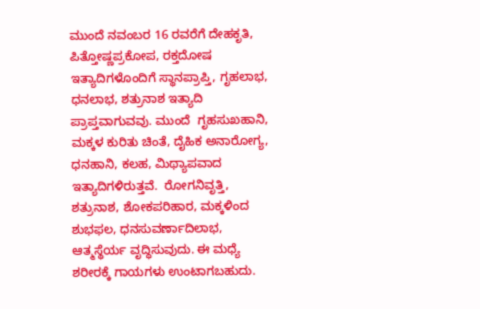ಮುಂದೆ ನವಂಬರ 16 ರವರೆಗೆ ದೇಹಕೃತಿ, ಪಿತ್ತೋಷ್ಣಪ್ರಕೋಪ, ರಕ್ತದೋಷ ಇತ್ಯಾದಿಗಳೊಂದಿಗೆ ಸ್ಥಾನಪ್ರಾಪ್ತಿ, ಗೃಹಲಾಭ, ಧನಲಾಭ, ಶತ್ರುನಾಶ ಇತ್ಯಾದಿ ಪ್ರಾಪ್ತವಾಗುವವು. ಮುಂದೆ  ಗೃಹಸುಖಹಾನಿ, ಮಕ್ಕಳ ಕುರಿತು ಚಿಂತೆ, ದೈಹಿಕ ಅನಾರೋಗ್ಯ, ಧನಹಾನಿ, ಕಲಹ, ಮಿಥ್ಯಾಪವಾದ ಇತ್ಯಾದಿಗಳಿರುತ್ತವೆ.  ರೋಗನಿವೃತ್ತಿ, ಶತ್ರುನಾಶ, ಶೋಕಪರಿಹಾರ, ಮಕ್ಕಳಿಂದ ಶುಭಫಲ, ಧನಸುವರ್ಣಾದಿಲಾಭ, ಆತ್ಮಸ್ಥೆರ್ಯ ವೃದ್ಧಿಸುವುದು. ಈ ಮಧ್ಯೆ ಶರೀರಕ್ಕೆ ಗಾಯಗಳು ಉಂಟಾಗಬಹುದು.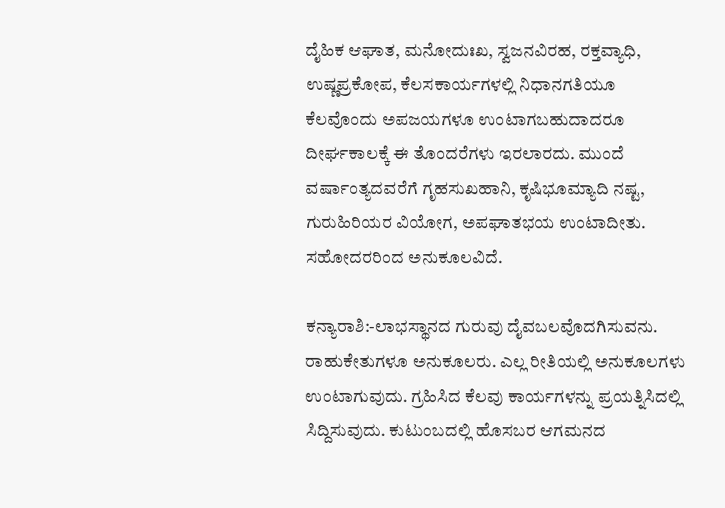ದೈಹಿಕ ಆಘಾತ, ಮನೋದುಃಖ, ಸ್ವಜನವಿರಹ, ರಕ್ತವ್ಯಾಧಿ, ಉಷ್ಣಪ್ರಕೋಪ, ಕೆಲಸಕಾರ್ಯಗಳಲ್ಲಿ ನಿಧಾನಗತಿಯೂ ಕೆಲವೊಂದು ಅಪಜಯಗಳೂ ಉಂಟಾಗಬಹುದಾದರೂ ದೀರ್ಘಕಾಲಕ್ಕೆ ಈ ತೊಂದರೆಗಳು ಇರಲಾರದು. ಮುಂದೆ ವರ್ಷಾಂತ್ಯದವರೆಗೆ ಗೃಹಸುಖಹಾನಿ, ಕೃಷಿಭೂಮ್ಯಾದಿ ನಷ್ಟ, ಗುರುಹಿರಿಯರ ವಿಯೋಗ, ಅಪಘಾತಭಯ ಉಂಟಾದೀತು. ಸಹೋದರರಿಂದ ಅನುಕೂಲವಿದೆ.

ಕನ್ಯಾರಾಶಿ:-ಲಾಭಸ್ಥಾನದ ಗುರುವು ದೈವಬಲವೊದಗಿಸುವನು. ರಾಹುಕೇತುಗಳೂ ಅನುಕೂಲರು. ಎಲ್ಲ ರೀತಿಯಲ್ಲಿ ಅನುಕೂಲಗಳು ಉಂಟಾಗುವುದು. ಗ್ರಹಿಸಿದ ಕೆಲವು ಕಾರ್ಯಗಳನ್ನು ಪ್ರಯತ್ನಿಸಿದಲ್ಲಿ ಸಿದ್ದಿಸುವುದು. ಕುಟುಂಬದಲ್ಲಿ ಹೊಸಬರ ಆಗಮನದ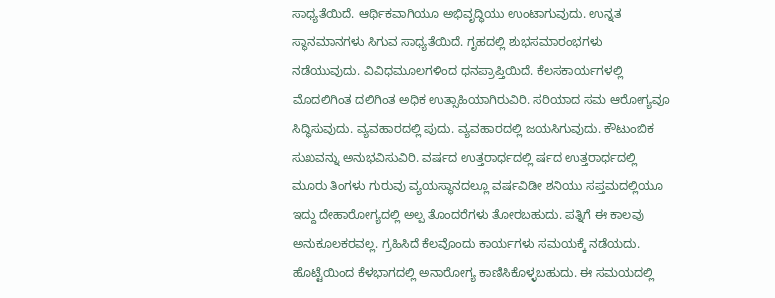ಸಾಧ್ಯತೆಯಿದೆ. ಆರ್ಥಿಕವಾಗಿಯೂ ಅಭಿವೃದ್ಧಿಯು ಉಂಟಾಗುವುದು. ಉನ್ನತ ಸ್ಥಾನಮಾನಗಳು ಸಿಗುವ ಸಾಧ್ಯತೆಯಿದೆ. ಗೃಹದಲ್ಲಿ ಶುಭಸಮಾರಂಭಗಳು ನಡೆಯುವುದು. ವಿವಿಧಮೂಲಗಳಿಂದ ಧನಪ್ರಾಪ್ತಿಯಿದೆ. ಕೆಲಸಕಾರ್ಯಗಳಲ್ಲಿ  ಮೊದಲಿಗಿಂತ ದಲಿಗಿಂತ ಅಧಿಕ ಉತ್ಸಾಹಿಯಾಗಿರುವಿರಿ. ಸರಿಯಾದ ಸಮ ಆರೋಗ್ಯವೂ ಸಿದ್ಧಿಸುವುದು. ವ್ಯವಹಾರದಲ್ಲಿ ಪುದು. ವ್ಯವಹಾರದಲ್ಲಿ ಜಯಸಿಗುವುದು. ಕೌಟುಂಬಿಕ ಸುಖವನ್ನು ಅನುಭವಿಸುವಿರಿ. ವರ್ಷದ ಉತ್ತರಾರ್ಧದಲ್ಲಿ ರ್ಷದ ಉತ್ತರಾರ್ಧದಲ್ಲಿ ಮೂರು ತಿಂಗಳು ಗುರುವು ವ್ಯಯಸ್ಥಾನದಲ್ಲೂ ವರ್ಷವಿಡೀ ಶನಿಯು ಸಪ್ತಮದಲ್ಲಿಯೂ ಇದ್ದು ದೇಹಾರೋಗ್ಯದಲ್ಲಿ ಅಲ್ಪ ತೊಂದರೆಗಳು ತೋರಬಹುದು. ಪತ್ನಿಗೆ ಈ ಕಾಲವು ಅನುಕೂಲಕರವಲ್ಲ. ಗ್ರಹಿಸಿದೆ ಕೆಲವೊಂದು ಕಾರ್ಯಗಳು ಸಮಯಕ್ಕೆ ನಡೆಯದು. ಹೊಟ್ಟೆಯಿಂದ ಕೆಳಭಾಗದಲ್ಲಿ ಅನಾರೋಗ್ಯ ಕಾಣಿಸಿಕೊಳ್ಳಬಹುದು. ಈ ಸಮಯದಲ್ಲಿ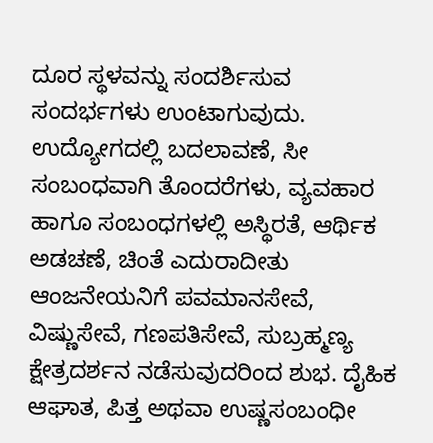ದೂರ ಸ್ಥಳವನ್ನು ಸಂದರ್ಶಿಸುವ ಸಂದರ್ಭಗಳು ಉಂಟಾಗುವುದು. ಉದ್ಯೋಗದಲ್ಲಿ ಬದಲಾವಣೆ, ಸೀ ಸಂಬಂಧವಾಗಿ ತೊಂದರೆಗಳು, ವ್ಯವಹಾರ ಹಾಗೂ ಸಂಬಂಧಗಳಲ್ಲಿ ಅಸ್ಥಿರತೆ, ಆರ್ಥಿಕ ಅಡಚಣೆ, ಚಿಂತೆ ಎದುರಾದೀತು ಆಂಜನೇಯನಿಗೆ ಪವಮಾನಸೇವೆ, ವಿಷ್ಣುಸೇವೆ, ಗಣಪತಿಸೇವೆ, ಸುಬ್ರಹ್ಮಣ್ಯ ಕ್ಷೇತ್ರದರ್ಶನ ನಡೆಸುವುದರಿಂದ ಶುಭ. ದೈಹಿಕ ಆಘಾತ, ಪಿತ್ತ ಅಥವಾ ಉಷ್ಣಸಂಬಂಧೀ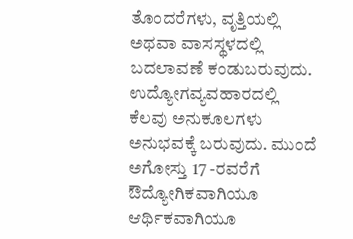ತೊಂದರೆಗಳು, ವೃತ್ತಿಯಲ್ಲಿ ಅಥವಾ ವಾಸಸ್ಥಳದಲ್ಲಿ ಬದಲಾವಣೆ ಕಂಡುಬರುವುದು. ಉದ್ಯೋಗವ್ಯವಹಾರದಲ್ಲಿ ಕೆಲವು ಅನುಕೂಲಗಳು ಅನುಭವಕ್ಕೆ ಬರುವುದು. ಮುಂದೆ ಅಗೋಸ್ತು 17 -ರವರೆಗೆ ಔದ್ಯೋಗಿಕವಾಗಿಯೂ ಆರ್ಥಿಕವಾಗಿಯೂ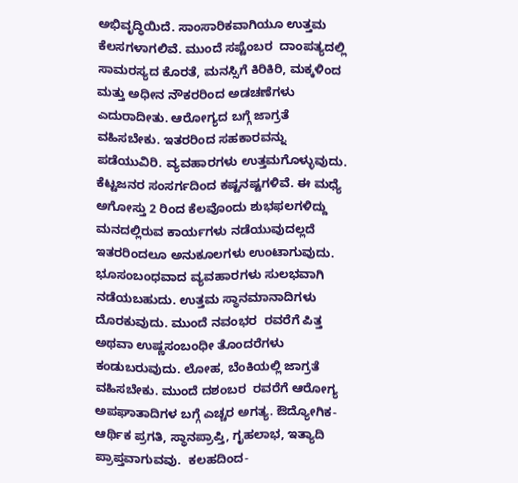ಅಭಿವೃದ್ಧಿಯಿದೆ. ಸಾಂಸಾರಿಕವಾಗಿಯೂ ಉತ್ತಮ ಕೆಲಸಗಳಾಗಲಿವೆ. ಮುಂದೆ ಸಪ್ಟೆಂಬರ  ದಾಂಪತ್ಯದಲ್ಲಿ ಸಾಮರಸ್ಯದ ಕೊರತೆ, ಮನಸ್ಸಿಗೆ ಕಿರಿಕಿರಿ, ಮಕ್ಕಳಿಂದ ಮತ್ತು ಅಧೀನ ನೌಕರರಿಂದ ಅಡಚಣೆಗಳು ಎದುರಾದೀತು. ಆರೋಗ್ಯದ ಬಗ್ಗೆ ಜಾಗ್ರತೆ ವಹಿಸಬೇಕು. ಇತರರಿಂದ ಸಹಕಾರವನ್ನು ಪಡೆಯುವಿರಿ. ವ್ಯವಹಾರಗಳು ಉತ್ತಮಗೊಳ್ಳುವುದು. ಕೆಟ್ಟಜನರ ಸಂಸರ್ಗದಿಂದ ಕಷ್ಟನಷ್ಟಗಳಿವೆ. ಈ ಮಧ್ಯೆ ಅಗೋಸ್ತು 2 ರಿಂದ ಕೆಲವೊಂದು ಶುಭಫಲಗಳಿದ್ದು ಮನದಲ್ಲಿರುವ ಕಾರ್ಯಗಳು ನಡೆಯುವುದಲ್ಲದೆ ಇತರರಿಂದಲೂ ಅನುಕೂಲಗಳು ಉಂಟಾಗುವುದು. ಭೂಸಂಬಂಧವಾದ ವ್ಯವಹಾರಗಳು ಸುಲಭವಾಗಿ ನಡೆಯಬಹುದು. ಉತ್ತಮ ಸ್ಥಾನಮಾನಾದಿಗಳು ದೊರಕುವುದು. ಮುಂದೆ ನವಂಭರ  ರವರೆಗೆ ಪಿತ್ತ ಅಥವಾ ಉಷ್ಣಸಂಬಂಧೀ ತೊಂದರೆಗಳು ಕಂಡುಬರುವುದು. ಲೋಹ, ಬೆಂಕಿಯಲ್ಲಿ ಜಾಗ್ರತೆ ವಹಿಸಬೇಕು. ಮುಂದೆ ದಶಂಬರ  ರವರೆಗೆ ಆರೋಗ್ಯ ಅಪಘಾತಾದಿಗಳ ಬಗ್ಗೆ ಎಚ್ಚರ ಅಗತ್ಯ. ಔದ್ಯೋಗಿಕ-ಆರ್ಥಿಕ ಪ್ರಗತಿ, ಸ್ಥಾನಪ್ರಾಪ್ತಿ, ಗೃಹಲಾಭ, ಇತ್ಯಾದಿ ಪ್ರಾಪ್ತವಾಗುವವು.  ಕಲಹದಿಂದ-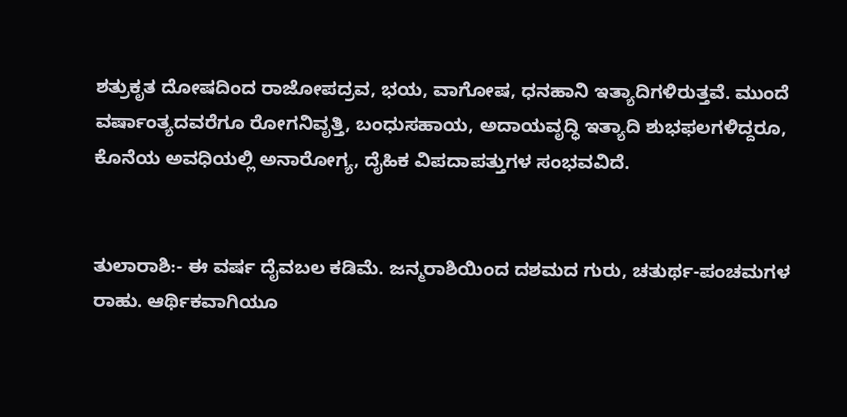ಶತ್ರುಕೃತ ದೋಷದಿಂದ ರಾಜೋಪದ್ರವ, ಭಯ, ವಾಗೋಷ, ಧನಹಾನಿ ಇತ್ಯಾದಿಗಳಿರುತ್ತವೆ. ಮುಂದೆ ವರ್ಷಾಂತ್ಯದವರೆಗೂ ರೋಗನಿವೃತ್ತಿ, ಬಂಧುಸಹಾಯ, ಅದಾಯವೃದ್ಧಿ ಇತ್ಯಾದಿ ಶುಭಫಲಗಳಿದ್ದರೂ, ಕೊನೆಯ ಅವಧಿಯಲ್ಲಿ ಅನಾರೋಗ್ಯ, ದೈಹಿಕ ವಿಪದಾಪತ್ತುಗಳ ಸಂಭವವಿದೆ.


ತುಲಾರಾಶಿ:- ಈ ವರ್ಷ ದೈವಬಲ ಕಡಿಮೆ. ಜನ್ಮರಾಶಿಯಿಂದ ದಶಮದ ಗುರು, ಚತುರ್ಥ-ಪಂಚಮಗಳ ರಾಹು. ಆರ್ಥಿಕವಾಗಿಯೂ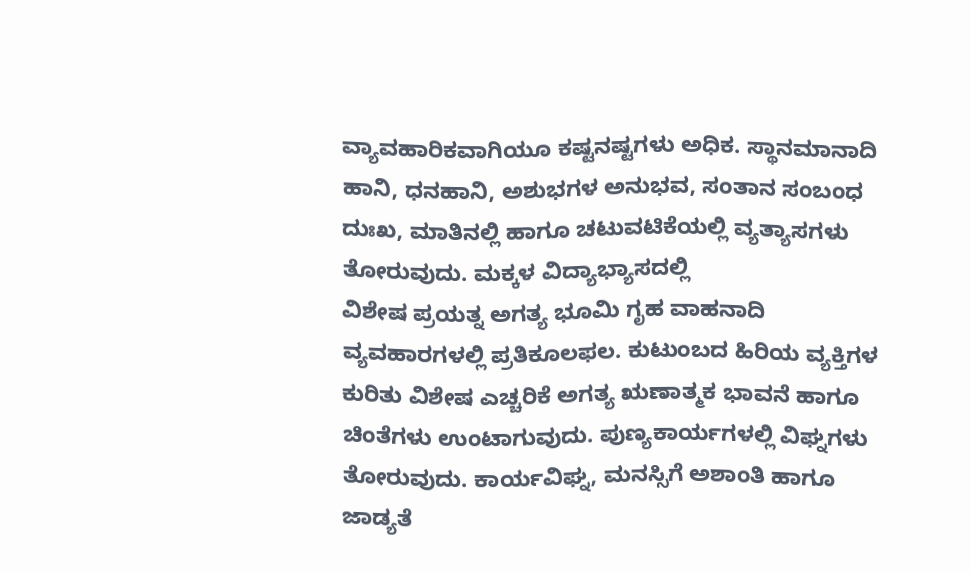ವ್ಯಾವಹಾರಿಕವಾಗಿಯೂ ಕಷ್ಟನಷ್ಟಗಳು ಅಧಿಕ. ಸ್ಥಾನಮಾನಾದಿ ಹಾನಿ, ಧನಹಾನಿ, ಅಶುಭಗಳ ಅನುಭವ, ಸಂತಾನ ಸಂಬಂಧ ದುಃಖ, ಮಾತಿನಲ್ಲಿ ಹಾಗೂ ಚಟುವಟಿಕೆಯಲ್ಲಿ ವ್ಯತ್ಯಾಸಗಳು ತೋರುವುದು. ಮಕ್ಕಳ ವಿದ್ಯಾಭ್ಯಾಸದಲ್ಲಿ
ವಿಶೇಷ ಪ್ರಯತ್ನ ಅಗತ್ಯ ಭೂಮಿ ಗೃಹ ವಾಹನಾದಿ ವ್ಯವಹಾರಗಳಲ್ಲಿ ಪ್ರತಿಕೂಲಫಲ. ಕುಟುಂಬದ ಹಿರಿಯ ವ್ಯಕ್ತಿಗಳ ಕುರಿತು ವಿಶೇಷ ಎಚ್ಚರಿಕೆ ಅಗತ್ಯ ಋಣಾತ್ಮಕ ಭಾವನೆ ಹಾಗೂ ಚಿಂತೆಗಳು ಉಂಟಾಗುವುದು. ಪುಣ್ಯಕಾರ್ಯಗಳಲ್ಲಿ ವಿಘ್ನಗಳು ತೋರುವುದು. ಕಾರ್ಯವಿಘ್ನ, ಮನಸ್ಸಿಗೆ ಅಶಾಂತಿ ಹಾಗೂ ಜಾಡ್ಯತೆ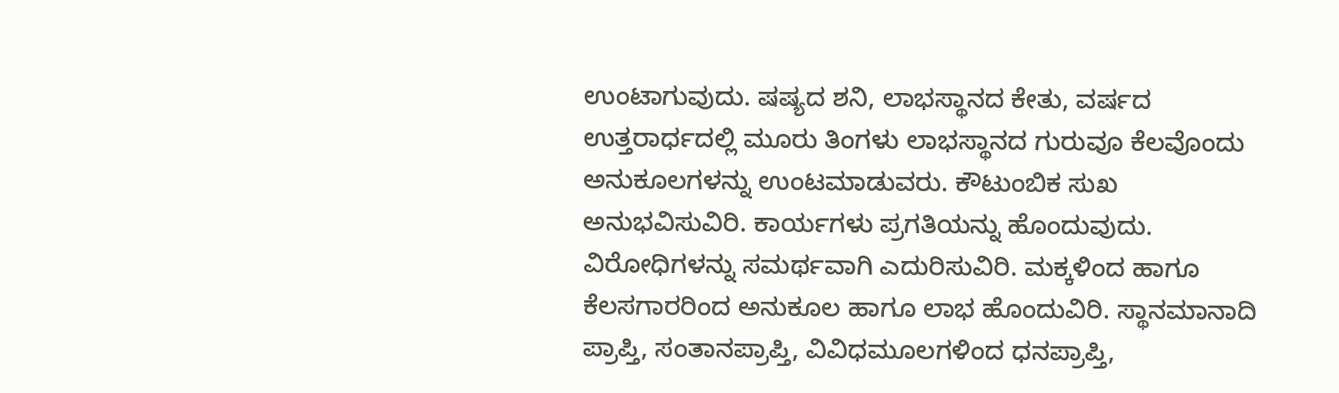ಉಂಟಾಗುವುದು. ಷಷ್ಯದ ಶನಿ, ಲಾಭಸ್ಥಾನದ ಕೇತು, ವರ್ಷದ ಉತ್ತರಾರ್ಧದಲ್ಲಿ ಮೂರು ತಿಂಗಳು ಲಾಭಸ್ಥಾನದ ಗುರುವೂ ಕೆಲವೊಂದು ಅನುಕೂಲಗಳನ್ನು ಉಂಟಮಾಡುವರು. ಕೌಟುಂಬಿಕ ಸುಖ ಅನುಭವಿಸುವಿರಿ. ಕಾರ್ಯಗಳು ಪ್ರಗತಿಯನ್ನು ಹೊಂದುವುದು. ವಿರೋಧಿಗಳನ್ನು ಸಮರ್ಥವಾಗಿ ಎದುರಿಸುವಿರಿ. ಮಕ್ಕಳಿಂದ ಹಾಗೂ ಕೆಲಸಗಾರರಿಂದ ಅನುಕೂಲ ಹಾಗೂ ಲಾಭ ಹೊಂದುವಿರಿ. ಸ್ಥಾನಮಾನಾದಿ ಪ್ರಾಪ್ತಿ, ಸಂತಾನಪ್ರಾಪ್ತಿ, ವಿವಿಧಮೂಲಗಳಿಂದ ಧನಪ್ರಾಪ್ತಿ,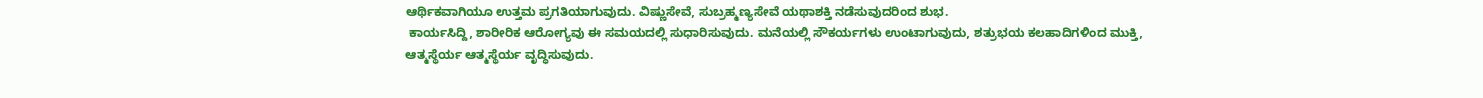ಆರ್ಥಿಕವಾಗಿಯೂ ಉತ್ತಮ ಪ್ರಗತಿಯಾಗುವುದು. ವಿಷ್ಣುಸೇವೆ, ಸುಬ್ರಹ್ಮಣ್ಯಸೇವೆ ಯಥಾಶಕ್ತಿ ನಡೆಸುವುದರಿಂದ ಶುಭ.
 ಕಾರ್ಯಸಿದ್ದಿ, ಶಾರೀರಿಕ ಆರೋಗ್ಯವು ಈ ಸಮಯದಲ್ಲಿ ಸುಧಾರಿಸುವುದು. ಮನೆಯಲ್ಲಿ ಸೌಕರ್ಯಗಳು ಉಂಟಾಗುವುದು, ಶತ್ರುಭಯ ಕಲಹಾದಿಗಳಿಂದ ಮುಕ್ತಿ, ಆತ್ಮಸ್ಥೆರ್ಯ ಆತ್ಮಸ್ಥೆರ್ಯ ವೃದ್ಧಿಸುವುದು.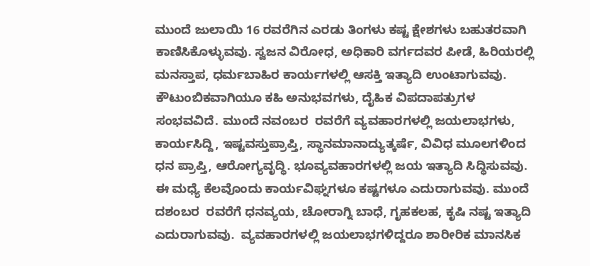ಮುಂದೆ ಜುಲಾಯಿ 16 ರವರೆಗಿನ ಎರಡು ತಿಂಗಳು ಕಷ್ಟ ಕ್ಷೇಶಗಳು ಬಹುತರವಾಗಿ ಕಾಣಿಸಿಕೊಳ್ಳುವವು. ಸ್ವಜನ ವಿರೋಧ, ಅಧಿಕಾರಿ ವರ್ಗದವರ ಪೀಡೆ, ಹಿರಿಯರಲ್ಲಿ ಮನಸ್ತಾಪ, ಧರ್ಮಬಾಹಿರ ಕಾರ್ಯಗಳಲ್ಲಿ ಆಸಕ್ತಿ ಇತ್ಯಾದಿ ಉಂಟಾಗುವವು. ಕೌಟುಂಬಿಕವಾಗಿಯೂ ಕಹಿ ಅನುಭವಗಳು, ದೈಹಿಕ ವಿಪದಾಪತ್ರುಗಳ ಸಂಭವವಿದೆ. ಮುಂದೆ ನವಂಬರ  ರವರೆಗೆ ವ್ಯವಹಾರಗಳಲ್ಲಿ ಜಯಲಾಭಗಳು, ಕಾರ್ಯಸಿದ್ದಿ, ಇಷ್ಟವಸ್ತುಪ್ರಾಪ್ತಿ, ಸ್ಥಾನಮಾನಾದ್ಯುತ್ಕರ್ಷೆ, ವಿವಿಧ ಮೂಲಗಳಿಂದ ಧನ ಪ್ರಾಪ್ತಿ, ಆರೋಗ್ಯವೃದ್ಧಿ. ಭೂವ್ಯವಹಾರಗಳಲ್ಲಿ ಜಯ ಇತ್ಯಾದಿ ಸಿದ್ಧಿಸುವವು. ಈ ಮಧ್ಯೆ ಕೆಲವೊಂದು ಕಾರ್ಯವಿಘ್ನಗಳೂ ಕಷ್ಟಗಳೂ ಎದುರಾಗುವವು. ಮುಂದೆ ದಶಂಬರ  ರವರೆಗೆ ಧನವ್ಯಯ, ಚೋರಾಗ್ನಿ ಬಾಧೆ, ಗೃಹಕಲಹ, ಕೃಷಿ ನಷ್ಟ ಇತ್ಯಾದಿ ಎದುರಾಗುವವು.  ವ್ಯವಹಾರಗಳಲ್ಲಿ ಜಯಲಾಭಗಳಿದ್ದರೂ ಶಾರೀರಿಕ ಮಾನಸಿಕ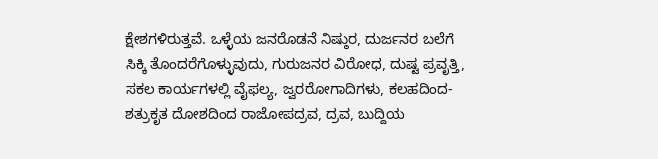ಕ್ಷೇಶಗಳಿರುತ್ತವೆ. ಒಳ್ಳೆಯ ಜನರೊಡನೆ ನಿಷ್ಠುರ, ದುರ್ಜನರ ಬಲೆಗೆ ಸಿಕ್ಕಿ ತೊಂದರೆಗೊಳ್ಳುವುದು, ಗುರುಜನರ ವಿರೋಧ, ದುಷ್ಟ ಪ್ರವೃತ್ತಿ, ಸಕಲ ಕಾರ್ಯಗಳಲ್ಲಿ ವೈಫಲ್ಯ, ಜ್ವರರೋಗಾದಿಗಳು, ಕಲಹದಿಂದ-ಶತ್ರುಕೃತ ದೋಶದಿಂದ ರಾಜೋಪದ್ರವ, ದ್ರವ, ಬುದ್ದಿಯ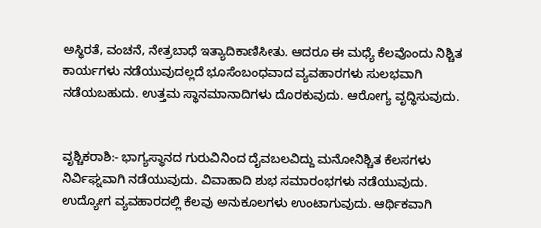ಅಸ್ಥಿರತೆ, ವಂಚನೆ, ನೇತ್ರಬಾಧೆ ಇತ್ಯಾದಿಕಾಣಿಸೀತು. ಆದರೂ ಈ ಮಧ್ಯೆ ಕೆಲವೊಂದು ನಿಶ್ಚಿತ ಕಾರ್ಯಗಳು ನಡೆಯುವುದಲ್ಲದೆ ಭೂಸೆಂಬಂಧವಾದ ವ್ಯವಹಾರಗಳು ಸುಲಭವಾಗಿ ನಡೆಯಬಹುದು. ಉತ್ತಮ ಸ್ಥಾನಮಾನಾದಿಗಳು ದೊರಕುವುದು. ಆರೋಗ್ಯ ವೃದ್ಧಿಸುವುದು.


ವೃಶ್ಚಿಕರಾಶಿ:- ಭಾಗ್ಯಸ್ಥಾನದ ಗುರುವಿನಿಂದ ದೈವಬಲವಿದ್ದು ಮನೋನಿಶ್ಚಿತ ಕೆಲಸಗಳು ನಿರ್ವಿಘ್ನವಾಗಿ ನಡೆಯುವುದು. ವಿವಾಹಾದಿ ಶುಭ ಸಮಾರಂಭಗಳು ನಡೆಯುವುದು. ಉದ್ಯೋಗ ವ್ಯವಹಾರದಲ್ಲಿ ಕೆಲವು ಅನುಕೂಲಗಳು ಉಂಟಾಗುವುದು. ಆರ್ಥಿಕವಾಗಿ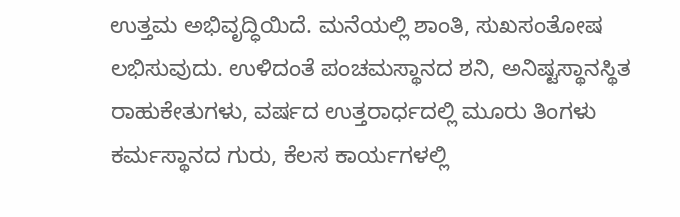ಉತ್ತಮ ಅಭಿವೃದ್ಧಿಯಿದೆ. ಮನೆಯಲ್ಲಿ ಶಾಂತಿ, ಸುಖಸಂತೋಷ ಲಭಿಸುವುದು. ಉಳಿದಂತೆ ಪಂಚಮಸ್ಥಾನದ ಶನಿ, ಅನಿಷ್ಟಸ್ಥಾನಸ್ಥಿತ ರಾಹುಕೇತುಗಳು, ವರ್ಷದ ಉತ್ತರಾರ್ಧದಲ್ಲಿ ಮೂರು ತಿಂಗಳು ಕರ್ಮಸ್ಥಾನದ ಗುರು, ಕೆಲಸ ಕಾರ್ಯಗಳಲ್ಲಿ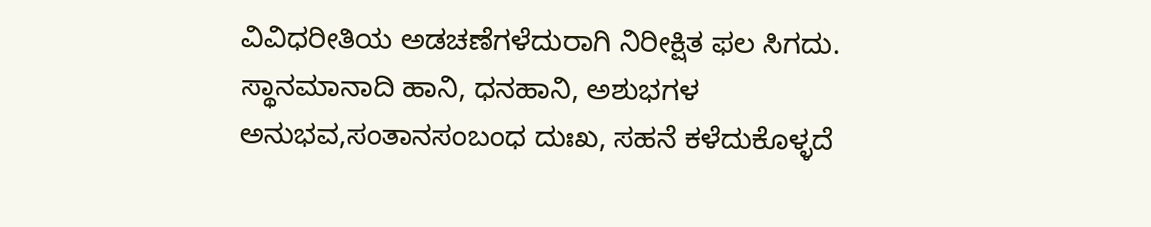ವಿವಿಧರೀತಿಯ ಅಡಚಣೆಗಳೆದುರಾಗಿ ನಿರೀಕ್ಷಿತ ಫಲ ಸಿಗದು. ಸ್ಥಾನಮಾನಾದಿ ಹಾನಿ, ಧನಹಾನಿ, ಅಶುಭಗಳ ಅನುಭವ,ಸಂತಾನಸಂಬಂಧ ದುಃಖ, ಸಹನೆ ಕಳೆದುಕೊಳ್ಳದೆ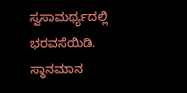ಸ್ವಸಾಮರ್ಥ್ಯದಲ್ಲಿ ಭರವಸೆಯಿಡಿ. ಸ್ಥಾನಮಾನ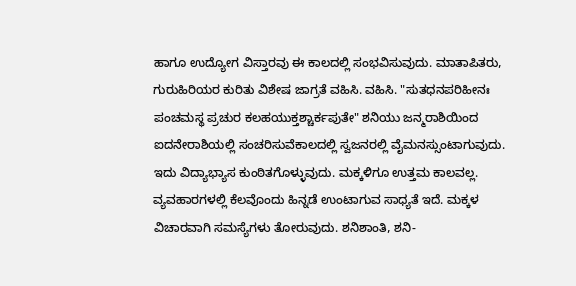ಹಾಗೂ ಉದ್ಯೋಗ ವಿಸ್ತಾರವು ಈ ಕಾಲದಲ್ಲಿ ಸಂಭವಿಸುವುದು. ಮಾತಾಪಿತರು, ಗುರುಹಿರಿಯರ ಕುರಿತು ವಿಶೇಷ ಜಾಗ್ರತೆ ವಹಿಸಿ. ವಹಿಸಿ. "ಸುತಧನಪರಿಹೀನಃ ಪಂಚಮಸ್ಥ ಪ್ರಚುರ ಕಲಹಯುಕ್ತಶ್ಚಾರ್ಕಪುತೇ" ಶನಿಯು ಜನ್ಮರಾಶಿಯಿಂದ ಐದನೇರಾಶಿಯಲ್ಲಿ ಸಂಚರಿಸುವೆಕಾಲದಲ್ಲಿ ಸ್ವಜನರಲ್ಲಿ ವೈಮನಸ್ಸುಂಟಾಗುವುದು. ಇದು ವಿದ್ಯಾಭ್ಯಾಸ ಕುಂಠಿತಗೊಳ್ಳುವುದು. ಮಕ್ಕಳಿಗೂ ಉತ್ತಮ ಕಾಲವಲ್ಲ. ವ್ಯವಹಾರಗಳಲ್ಲಿ ಕೆಲವೊಂದು ಹಿನ್ನಡೆ ಉಂಟಾಗುವ ಸಾಧ್ಯತೆ ಇದೆ. ಮಕ್ಕಳ ವಿಚಾರವಾಗಿ ಸಮಸ್ಯೆಗಳು ತೋರುವುದು. ಶನಿಶಾಂತಿ, ಶನಿ-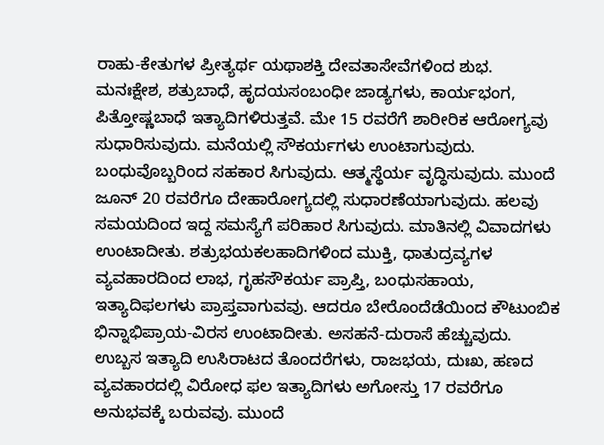ರಾಹು-ಕೇತುಗಳ ಪ್ರೀತ್ಯರ್ಥ ಯಥಾಶಕ್ತಿ ದೇವತಾಸೇವೆಗಳಿಂದ ಶುಭ.
ಮನಃಕ್ಷೇಶ, ಶತ್ರುಬಾಧೆ, ಹೃದಯಸಂಬಂಧೀ ಜಾಡ್ಯಗಳು, ಕಾರ್ಯಭಂಗ, ಪಿತ್ತೋಷ್ಣಬಾಧೆ ಇತ್ಯಾದಿಗಳಿರುತ್ತವೆ. ಮೇ 15 ರವರೆಗೆ ಶಾರೀರಿಕ ಆರೋಗ್ಯವು ಸುಧಾರಿಸುವುದು. ಮನೆಯಲ್ಲಿ ಸೌಕರ್ಯಗಳು ಉಂಟಾಗುವುದು. ಬಂಧುವೊಬ್ಬರಿಂದ ಸಹಕಾರ ಸಿಗುವುದು. ಆತ್ಮಸ್ಥೆರ್ಯ ವೃದ್ಧಿಸುವುದು. ಮುಂದೆ ಜೂನ್ 20 ರವರೆಗೂ ದೇಹಾರೋಗ್ಯದಲ್ಲಿ ಸುಧಾರಣೆಯಾಗುವುದು. ಹಲವು ಸಮಯದಿಂದ ಇದ್ದ ಸಮಸ್ಯೆಗೆ ಪರಿಹಾರ ಸಿಗುವುದು. ಮಾತಿನಲ್ಲಿ ವಿವಾದಗಳು ಉಂಟಾದೀತು. ಶತ್ರುಭಯಕಲಹಾದಿಗಳಿಂದ ಮುಕ್ತಿ, ಧಾತುದ್ರವ್ಯಗಳ ವ್ಯವಹಾರದಿಂದ ಲಾಭ, ಗೃಹಸೌಕರ್ಯ ಪ್ರಾಪ್ತಿ, ಬಂಧುಸಹಾಯ, ಇತ್ಯಾದಿಫಲಗಳು ಪ್ರಾಪ್ತವಾಗುವವು. ಆದರೂ ಬೇರೊಂದೆಡೆಯಿಂದ ಕೌಟುಂಬಿಕ ಭಿನ್ನಾಭಿಪ್ರಾಯ-ವಿರಸ ಉಂಟಾದೀತು. ಅಸಹನೆ-ದುರಾಸೆ ಹೆಚ್ಚುವುದು. ಉಬ್ಬಸ ಇತ್ಯಾದಿ ಉಸಿರಾಟದ ತೊಂದರೆಗಳು, ರಾಜಭಯ, ದುಃಖ, ಹಣದ ವ್ಯವಹಾರದಲ್ಲಿ ವಿರೋಧ ಫಲ ಇತ್ಯಾದಿಗಳು ಅಗೋಸ್ತು 17 ರವರೆಗೂ ಅನುಭವಕ್ಕೆ ಬರುವವು. ಮುಂದೆ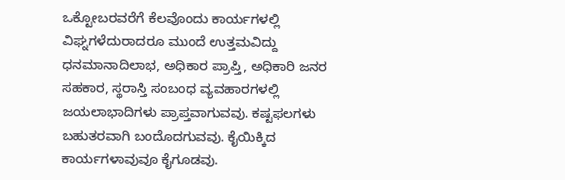ಒಕ್ಟೋಬರವರೆಗೆ ಕೆಲವೊಂದು ಕಾರ್ಯಗಳಲ್ಲಿ ವಿಘ್ನಗಳೆದುರಾದರೂ ಮುಂದೆ ಉತ್ತಮವಿದ್ದು ಧನಮಾನಾದಿಲಾಭ, ಅಧಿಕಾರ ಪ್ರಾಪ್ತಿ, ಅಧಿಕಾರಿ ಜನರ ಸಹಕಾರ, ಸ್ಥರಾಸ್ತಿ ಸಂಬಂಧ ವ್ಯವಹಾರಗಳಲ್ಲಿ ಜಯಲಾಭಾದಿಗಳು ಪ್ರಾಪ್ತವಾಗುವವು. ಕಷ್ಟಫಲಗಳು ಬಹುತರವಾಗಿ ಬಂದೊದಗುವವು. ಕೈಯಿಕ್ಕಿದ ಕಾರ್ಯಗಳಾವುವೂ ಕೈಗೂಡವು.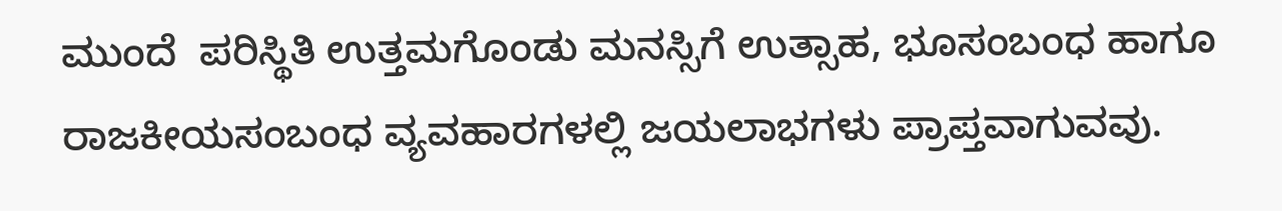ಮುಂದೆ  ಪರಿಸ್ಥಿತಿ ಉತ್ತಮಗೊಂಡು ಮನಸ್ಸಿಗೆ ಉತ್ಸಾಹ, ಭೂಸಂಬಂಧ ಹಾಗೂ ರಾಜಕೀಯಸಂಬಂಧ ವ್ಯವಹಾರಗಳಲ್ಲಿ ಜಯಲಾಭಗಳು ಪ್ರಾಪ್ತವಾಗುವವು.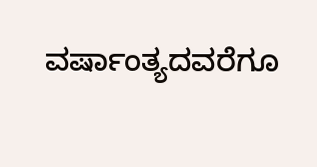ವರ್ಷಾಂತ್ಯದವರೆಗೂ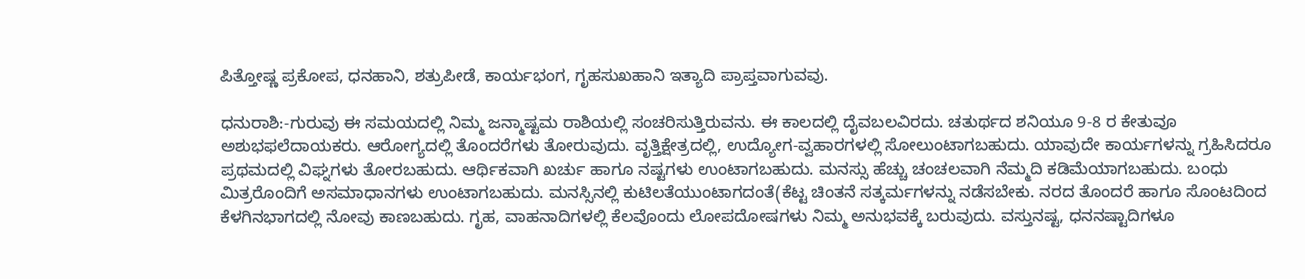ಪಿತ್ತೋಷ್ಣ ಪ್ರಕೋಪ, ಧನಹಾನಿ, ಶತ್ರುಪೀಡೆ, ಕಾರ್ಯಭಂಗ, ಗೃಹಸುಖಹಾನಿ ಇತ್ಯಾದಿ ಪ್ರಾಪ್ತವಾಗುವವು.

ಧನುರಾಶಿ:-ಗುರುವು ಈ ಸಮಯದಲ್ಲಿ ನಿಮ್ಮ ಜನ್ಮಾಷ್ಟಮ ರಾಶಿಯಲ್ಲಿ ಸಂಚರಿಸುತ್ತಿರುವನು. ಈ ಕಾಲದಲ್ಲಿ ದೈವಬಲವಿರದು. ಚತುರ್ಥದ ಶನಿಯೂ 9-8 ರ ಕೇತುವೂ ಅಶುಭಫಲೆದಾಯಕರು. ಆರೋಗ್ಯದಲ್ಲಿ ತೊಂದರೆಗಳು ತೋರುವುದು. ವೃತ್ತಿಕ್ಷೇತ್ರದಲ್ಲಿ, ಉದ್ಯೋಗ-ವ್ವಹಾರಗಳಲ್ಲಿ ಸೋಲುಂಟಾಗಬಹುದು. ಯಾವುದೇ ಕಾರ್ಯಗಳನ್ನು ಗ್ರಹಿಸಿದರೂ ಪ್ರಥಮದಲ್ಲಿ ವಿಘ್ನಗಳು ತೋರಬಹುದು. ಆರ್ಥಿಕವಾಗಿ ಖರ್ಚು ಹಾಗೂ ನಷ್ಟಗಳು ಉಂಟಾಗಬಹುದು. ಮನಸ್ಸು ಹೆಚ್ಚು ಚಂಚಲವಾಗಿ ನೆಮ್ಮದಿ ಕಡಿಮೆಯಾಗಬಹುದು. ಬಂಧು ಮಿತ್ರರೊಂದಿಗೆ ಅಸಮಾಧಾನಗಳು ಉಂಟಾಗಬಹುದು. ಮನಸ್ಸಿನಲ್ಲಿ ಕುಟಿಲತೆಯುಂಟಾಗದಂತೆ(ಕೆಟ್ಟ ಚಿಂತನೆ ಸತ್ಕರ್ಮಗಳನ್ನು ನಡೆಸಬೇಕು. ನರದ ತೊಂದರೆ ಹಾಗೂ ಸೊಂಟದಿಂದ ಕೆಳಗಿನಭಾಗದಲ್ಲಿ ನೋವು ಕಾಣಬಹುದು. ಗೃಹ, ವಾಹನಾದಿಗಳಲ್ಲಿ ಕೆಲವೊಂದು ಲೋಪದೋಷಗಳು ನಿಮ್ಮ ಅನುಭವಕ್ಕೆ ಬರುವುದು. ವಸ್ತುನಷ್ಟ, ಧನನಷ್ಟಾದಿಗಳೂ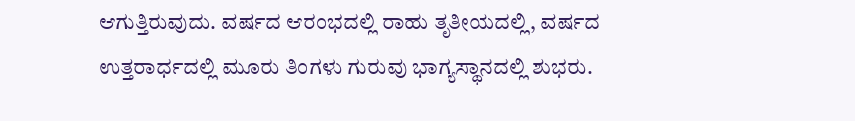ಆಗುತ್ತಿರುವುದು. ವರ್ಷದ ಆರಂಭದಲ್ಲಿ ರಾಹು ತೃತೀಯದಲ್ಲಿ, ವರ್ಷದ ಉತ್ತರಾರ್ಧದಲ್ಲಿ ಮೂರು ತಿಂಗಳು ಗುರುವು ಭಾಗ್ಯಸ್ಥಾನದಲ್ಲಿ ಶುಭರು.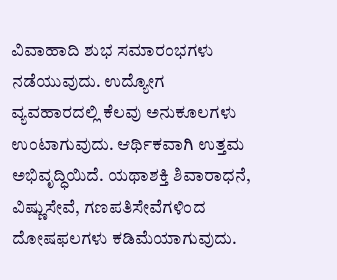ವಿವಾಹಾದಿ ಶುಭ ಸಮಾರಂಭಗಳು ನಡೆಯುವುದು. ಉದ್ಯೋಗ ವ್ಯವಹಾರದಲ್ಲಿ ಕೆಲವು ಅನುಕೂಲಗಳು ಉಂಟಾಗುವುದು. ಆರ್ಥಿಕವಾಗಿ ಉತ್ತಮ ಅಭಿವೃದ್ಧಿಯಿದೆ. ಯಥಾಶಕ್ತಿ ಶಿವಾರಾಧನೆ, ವಿಷ್ಣುಸೇವೆ, ಗಣಪತಿಸೇವೆಗಳಿಂದ ದೋಷಫಲಗಳು ಕಡಿಮೆಯಾಗುವುದು.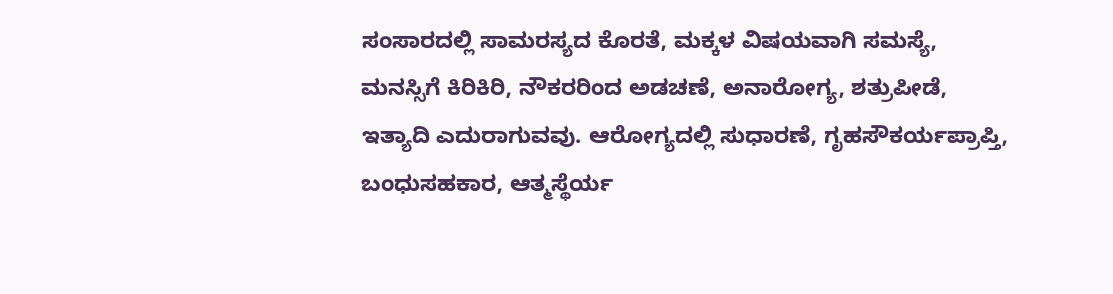ಸಂಸಾರದಲ್ಲಿ ಸಾಮರಸ್ಯದ ಕೊರತೆ, ಮಕ್ಕಳ ವಿಷಯವಾಗಿ ಸಮಸ್ಯೆ, ಮನಸ್ಸಿಗೆ ಕಿರಿಕಿರಿ, ನೌಕರರಿಂದ ಅಡಚಣೆ, ಅನಾರೋಗ್ಯ, ಶತ್ರುಪೀಡೆ, ಇತ್ಯಾದಿ ಎದುರಾಗುವವು. ಆರೋಗ್ಯದಲ್ಲಿ ಸುಧಾರಣೆ, ಗೃಹಸೌಕರ್ಯಪ್ರಾಪ್ತಿ, ಬಂಧುಸಹಕಾರ, ಆತ್ಮಸ್ಥೆರ್ಯ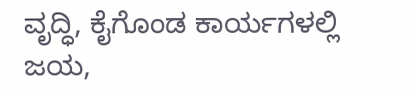ವೃದ್ಧಿ, ಕೈಗೊಂಡ ಕಾರ್ಯಗಳಲ್ಲಿ ಜಯ,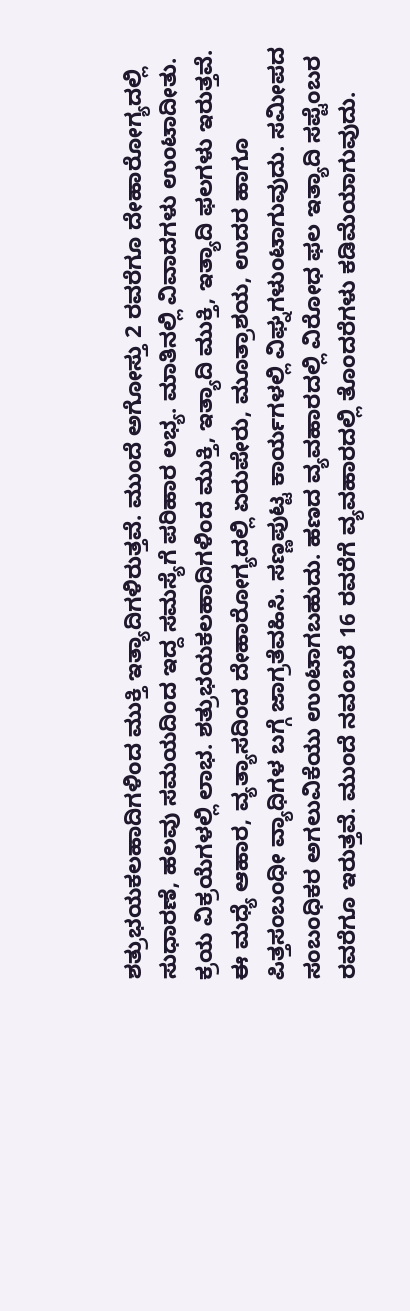ಶತ್ರುಭಯಕಲಹಾದಿಗಳಿಂದ ಮುಕ್ತಿ ಇತ್ಯಾದಿಗಳಿರುತ್ತವೆ. ಮುಂದೆ ಅಗೋಸ್ತು 2 ರವರೆಗೂ ದೇಹಾರೋಗ್ಯದಲ್ಲಿ ಸುಧಾರಣೆ, ಹಲವು ಸಮಯದಿಂದ ಇದ್ದ ಸಮಸ್ಯೆಗೆ ಪರಿಹಾರ ಲಭ್ಯ. ಮಾತಿನಲ್ಲಿ ವಿವಾದಗಳು ಉಂಟಾದೀತು. ಕ್ರಯ ವಿಕ್ರಯೆಗಳಲ್ಲಿ ಲಾಭ. ಶತ್ರುಭಯಕಲಹಾದಿಗಳಿಂದ ಮುಕ್ತಿ, ಇತ್ಯಾದಿ ಮುಕ್ತಿ, ಇತ್ಯಾದಿ ಫಲಗಳು ಇರುತ್ತವೆ. ಈ ಮಧ್ಯೆ ಆಹಾರ, ವ್ಯತ್ಯಾಸದಿಂದ ದೇಹಾರೋಗ್ಯದಲ್ಲಿ ಏರುಪೇರು, ಮೂತ್ರಾಶಯ, ಉದರ ಹಾಗೂ ಪಿತ್ತಸಂಬಂಧೀ ವ್ಯಾಧಿಗಳ ಬಗ್ಗೆ ಜಾಗ್ರತೆವಹಿಸಿ. ಸಣ್ಣಪುಟ್ಟ ಕಾರ್ಯಗಳಲ್ಲಿ ವಿಘ್ನಗಳುಂಟಾಗುವುದು. ಸಮೀಪದ ಸಂಬಂಧಿಕರ ಅಗಲುವಿಕೆಯು ಉಂಟಾಗಬಹುದು. ಹಣದ ವ್ಯವಹಾರದಲ್ಲಿ ವಿರೋಧ ಫಲ ಇತ್ಯಾದಿ ಸಪ್ಟೆಂಬರ  ರವರೆಗೂ ಇರುತ್ತವೆ. ಮುಂದೆ ನವಂಬರೆ 16 ರವರೆಗೆ ವ್ಯವಹಾರದಲ್ಲಿ ತೊಂದರೆಗಳು ಕಡಿಮೆಯಾಗುವುದು.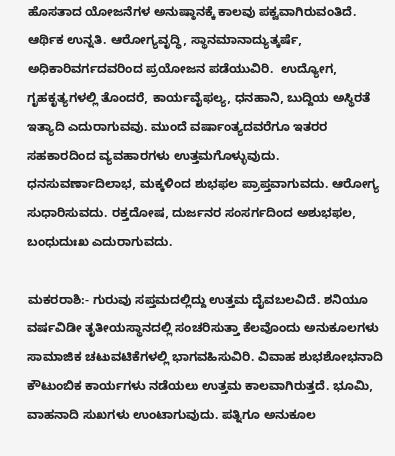ಹೊಸತಾದ ಯೋಜನೆಗಳ ಅನುಷ್ಠಾನಕ್ಕೆ ಕಾಲವು ಪಕ್ವವಾಗಿರುವಂತಿದೆ. ಆರ್ಥಿಕ ಉನ್ನತಿ. ಆರೋಗ್ಯವೃದ್ಧಿ, ಸ್ಥಾನಮಾನಾದ್ಯುತ್ಕರ್ಷೆ, ಅಧಿಕಾರಿವರ್ಗದವರಿಂದ ಪ್ರಯೋಜನ ಪಡೆಯುವಿರಿ.  ಉದ್ಯೋಗ, ಗೃಹಕೃತ್ಯಗಳಲ್ಲಿ ತೊಂದರೆ, ಕಾರ್ಯವೈಫಲ್ಯ, ಧನಹಾನಿ, ಬುದ್ದಿಯ ಅಸ್ಥಿರತೆ ಇತ್ಯಾದಿ ಎದುರಾಗುವವು. ಮುಂದೆ ವರ್ಷಾಂತ್ಯದವರೆಗೂ ಇತರರ ಸಹಕಾರದಿಂದ ವ್ಯವಹಾರಗಳು ಉತ್ತಮಗೊಳ್ಳುವುದು. ಧನಸುವರ್ಣಾದಿಲಾಭ, ಮಕ್ಕಳಿಂದ ಶುಭಫಲ ಪ್ರಾಪ್ತವಾಗುವದು. ಆರೋಗ್ಯ ಸುಧಾರಿಸುವದು. ರಕ್ತದೋಷ, ದುರ್ಜನರ ಸಂಸರ್ಗದಿಂದ ಅಶುಭಫಲ, ಬಂಧುದುಃಖ ಎದುರಾಗುವದು.

ಮಕರರಾಶಿ:- ಗುರುವು ಸಪ್ತಮದಲ್ಲಿದ್ದು ಉತ್ತಮ ದೈವಬಲವಿದೆ. ಶನಿಯೂ ವರ್ಷವಿಡೀ ತೃತೀಯಸ್ಥಾನದಲ್ಲಿ ಸಂಚರಿಸುತ್ತಾ ಕೆಲವೊಂದು ಅನುಕೂಲಗಳು ಸಾಮಾಜಿಕ ಚಟುವಟಿಕೆಗಳಲ್ಲಿ ಭಾಗವಹಿಸುವಿರಿ. ವಿವಾಹ ಶುಭಶೋಭನಾದಿ ಕೌಟುಂಬಿಕ ಕಾರ್ಯಗಳು ನಡೆಯಲು ಉತ್ತಮ ಕಾಲವಾಗಿರುತ್ತದೆ. ಭೂಮಿ, ವಾಹನಾದಿ ಸುಖಗಳು ಉಂಟಾಗುವುದು. ಪತ್ನಿಗೂ ಅನುಕೂಲ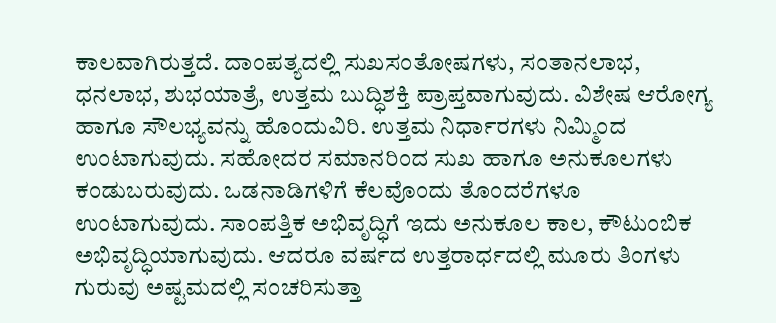ಕಾಲವಾಗಿರುತ್ತದೆ. ದಾಂಪತ್ಯದಲ್ಲಿ ಸುಖಸಂತೋಷಗಳು, ಸಂತಾನಲಾಭ, ಧನಲಾಭ, ಶುಭಯಾತ್ರೆ, ಉತ್ತಮ ಬುದ್ಧಿಶಕ್ತಿ ಪ್ರಾಪ್ತವಾಗುವುದು. ವಿಶೇಷ ಆರೋಗ್ಯ ಹಾಗೂ ಸೌಲಭ್ಯವನ್ನು ಹೊಂದುವಿರಿ. ಉತ್ತಮ ನಿರ್ಧಾರಗಳು ನಿಮ್ಮಿಂದ ಉಂಟಾಗುವುದು. ಸಹೋದರ ಸಮಾನರಿಂದ ಸುಖ ಹಾಗೂ ಅನುಕೂಲಗಳು ಕಂಡುಬರುವುದು. ಒಡನಾಡಿಗಳಿಗೆ ಕೆಲವೊಂದು ತೊಂದರೆಗಳೂ ಉಂಟಾಗುವುದು. ಸಾಂಪತ್ತಿಕ ಅಭಿವೃದ್ಧಿಗೆ ಇದು ಅನುಕೂಲ ಕಾಲ, ಕೌಟುಂಬಿಕ  ಅಭಿವೃದ್ಧಿಯಾಗುವುದು. ಆದರೂ ವರ್ಷದ ಉತ್ತರಾರ್ಧದಲ್ಲಿ ಮೂರು ತಿಂಗಳು ಗುರುವು ಅಷ್ಟಮದಲ್ಲಿ ಸಂಚರಿಸುತ್ತಾ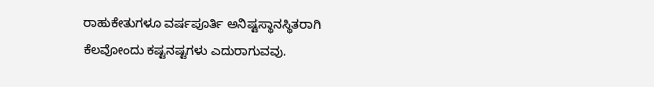ರಾಹುಕೇತುಗಳೂ ವರ್ಷಪೂರ್ತಿ ಅನಿಷ್ಟಸ್ಥಾನಸ್ಥಿತರಾಗಿ ಕೆಲವೋಂದು ಕಷ್ಟನಷ್ಟಗಳು ಎದುರಾಗುವವು.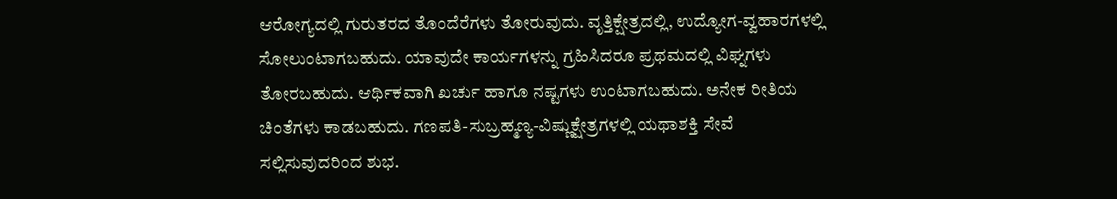ಆರೋಗ್ಯದಲ್ಲಿ ಗುರುತರದ ತೊಂದೆರೆಗಳು ತೋರುವುದು. ವೃತ್ತಿಕ್ಷೇತ್ರದಲ್ಲಿ, ಉದ್ಯೋಗ-ವ್ವಹಾರಗಳಲ್ಲಿ ಸೋಲುಂಟಾಗಬಹುದು. ಯಾವುದೇ ಕಾರ್ಯಗಳನ್ನು ಗ್ರಹಿಸಿದರೂ ಪ್ರಥಮದಲ್ಲಿ ವಿಘ್ನಗಳು ತೋರಬಹುದು. ಆರ್ಥಿಕವಾಗಿ ಖರ್ಚು ಹಾಗೂ ನಷ್ಟಗಳು ಉಂಟಾಗಬಹುದು. ಅನೇಕ ರೀತಿಯ ಚಿಂತೆಗಳು ಕಾಡಬಹುದು. ಗಣಪತಿ-ಸುಬ್ರಹ್ಮಣ್ಯ-ವಿಷ್ಣುಕ್ಷೇತ್ರಗಳಲ್ಲಿ ಯಥಾಶಕ್ತಿ ಸೇವೆ ಸಲ್ಲಿಸುವುದರಿಂದ ಶುಭ.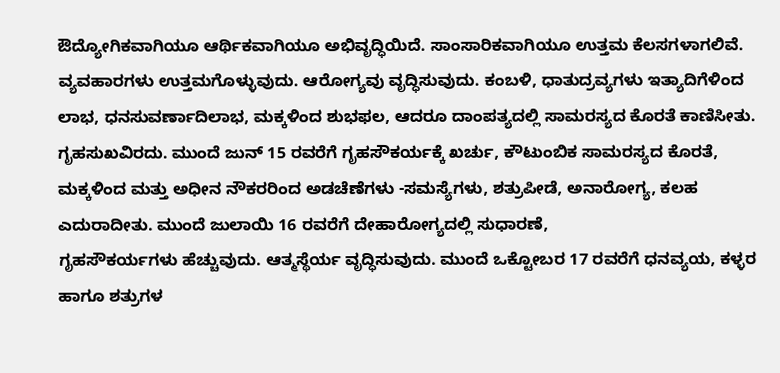ಔದ್ಯೋಗಿಕವಾಗಿಯೂ ಆರ್ಥಿಕವಾಗಿಯೂ ಅಭಿವೃದ್ಧಿಯಿದೆ. ಸಾಂಸಾರಿಕವಾಗಿಯೂ ಉತ್ತಮ ಕೆಲಸಗಳಾಗಲಿವೆ. ವ್ಯವಹಾರಗಳು ಉತ್ತಮಗೊಳ್ಳುವುದು. ಆರೋಗ್ಯವು ವೃದ್ಧಿಸುವುದು. ಕಂಬಳಿ, ಧಾತುದ್ರವ್ಯಗಳು ಇತ್ಯಾದಿಗೆಳಿಂದ ಲಾಭ, ಧನಸುವರ್ಣಾದಿಲಾಭ, ಮಕ್ಕಳಿಂದ ಶುಭಫಲ, ಆದರೂ ದಾಂಪತ್ಯದಲ್ಲಿ ಸಾಮರಸ್ಯದ ಕೊರತೆ ಕಾಣಿಸೀತು. ಗೃಹಸುಖವಿರದು. ಮುಂದೆ ಜುನ್ 15 ರವರೆಗೆ ಗೃಹಸೌಕರ್ಯಕ್ಕೆ ಖರ್ಚು, ಕೌಟುಂಬಿಕ ಸಾಮರಸ್ಯದ ಕೊರತೆ, ಮಕ್ಕಳಿಂದ ಮತ್ತು ಅಧೀನ ನೌಕರರಿಂದ ಅಡಚೆಣೆಗಳು -ಸಮಸ್ಯೆಗಳು, ಶತ್ರುಪೀಡೆ, ಅನಾರೋಗ್ಯ, ಕಲಹ ಎದುರಾದೀತು. ಮುಂದೆ ಜುಲಾಯಿ 16 ರವರೆಗೆ ದೇಹಾರೋಗ್ಯದಲ್ಲಿ ಸುಧಾರಣೆ,
ಗೃಹಸೌಕರ್ಯಗಳು ಹೆಚ್ಚುವುದು. ಆತ್ಮಸ್ಥೆರ್ಯ ವೃದ್ಧಿಸುವುದು. ಮುಂದೆ ಒಕ್ಟೋಬರ 17 ರವರೆಗೆ ಧನವ್ಯಯ, ಕಳ್ಳರ ಹಾಗೂ ಶತ್ರುಗಳ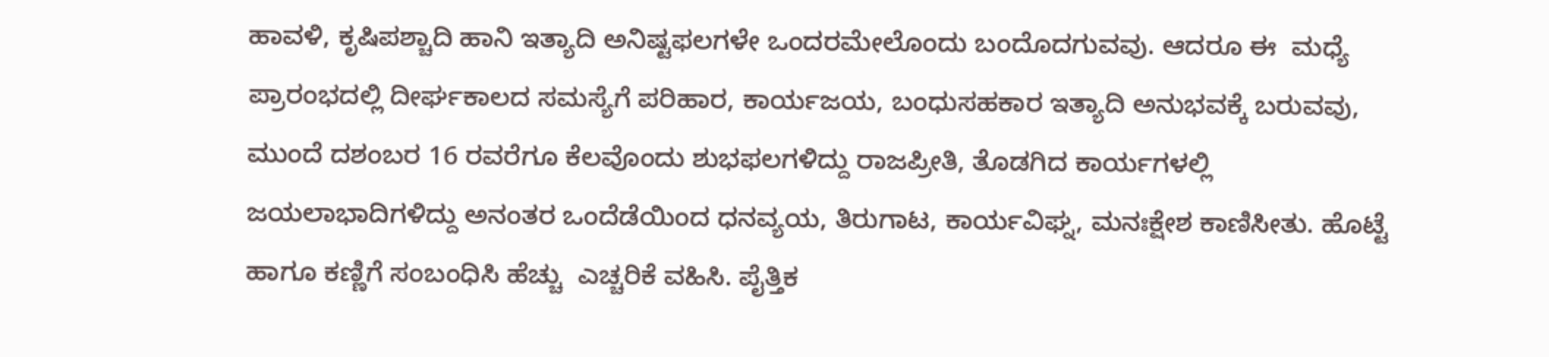ಹಾವಳಿ, ಕೃಷಿಪಶ್ಚಾದಿ ಹಾನಿ ಇತ್ಯಾದಿ ಅನಿಷ್ಟಫಲಗಳೇ ಒಂದರಮೇಲೊಂದು ಬಂದೊದಗುವವು. ಆದರೂ ಈ  ಮಧ್ಯೆ ಪ್ರಾರಂಭದಲ್ಲಿ ದೀರ್ಘಕಾಲದ ಸಮಸ್ಯೆಗೆ ಪರಿಹಾರ, ಕಾರ್ಯಜಯ, ಬಂಧುಸಹಕಾರ ಇತ್ಯಾದಿ ಅನುಭವಕ್ಕೆ ಬರುವವು, ಮುಂದೆ ದಶಂಬರ 16 ರವರೆಗೂ ಕೆಲವೊಂದು ಶುಭಫಲಗಳಿದ್ದು ರಾಜಪ್ರೀತಿ, ತೊಡಗಿದ ಕಾರ್ಯಗಳಲ್ಲಿ ಜಯಲಾಭಾದಿಗಳಿದ್ದು ಅನಂತರ ಒಂದೆಡೆಯಿಂದ ಧನವ್ಯಯ, ತಿರುಗಾಟ, ಕಾರ್ಯವಿಘ್ನ, ಮನಃಕ್ಷೇಶ ಕಾಣಿಸೀತು. ಹೊಟ್ಟೆ ಹಾಗೂ ಕಣ್ಣಿಗೆ ಸಂಬಂಧಿಸಿ ಹೆಚ್ಚು  ಎಚ್ಚರಿಕೆ ವಹಿಸಿ. ಪೈತ್ತಿಕ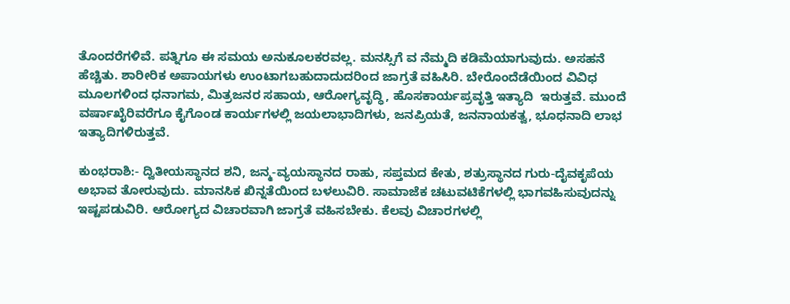ತೊಂದರೆಗಳಿವೆ. ಪತ್ನಿಗೂ ಈ ಸಮಯ ಅನುಕೂಲಕರವಲ್ಲ. ಮನಸ್ಸಿಗೆ ವ ನೆಮ್ಮದಿ ಕಡಿಮೆಯಾಗುವುದು. ಅಸಹನೆ ಹೆಚ್ಚಿತು. ಶಾರೀರಿಕ ಅಪಾಯಗಳು ಉಂಟಾಗಬಹುದಾದುದರಿಂದ ಜಾಗ್ರತೆ ವಹಿಸಿರಿ. ಬೇರೊಂದೆಡೆಯಿಂದ ವಿವಿಧ ಮೂಲಗಳಿಂದ ಧನಾಗಮ, ಮಿತ್ರಜನರ ಸಹಾಯ, ಆರೋಗ್ಯವೃದ್ಧಿ, ಹೊಸಕಾರ್ಯಪ್ರವೃತ್ತಿ ಇತ್ಯಾದಿ  ಇರುತ್ತವೆ. ಮುಂದೆ ವರ್ಷಾಖೈರಿವರೆಗೂ ಕೈಗೊಂಡ ಕಾರ್ಯಗಳಲ್ಲಿ ಜಯಲಾಭಾದಿಗಳು, ಜನಪ್ರಿಯತೆ, ಜನನಾಯಕತ್ವ, ಭೂಧನಾದಿ ಲಾಭ ಇತ್ಯಾದಿಗಳಿರುತ್ತವೆ.

ಕುಂಭರಾಶಿ:- ದ್ವಿತೀಯಸ್ಥಾನದ ಶನಿ, ಜನ್ಮ-ವ್ಯಯಸ್ಥಾನದ ರಾಹು, ಸಪ್ತಮದ ಕೇತು, ಶತ್ರುಸ್ಥಾನದ ಗುರು-ದೈವಕೃಪೆಯ ಅಭಾವ ತೋರುವುದು. ಮಾನಸಿಕ ಖಿನ್ನತೆಯಿಂದ ಬಳಲುವಿರಿ. ಸಾಮಾಜೆಕ ಚಟುವಟಿಕೆಗಳಲ್ಲಿ ಭಾಗವಹಿಸುವುದನ್ನು ಇಷ್ಟಪಡುವಿರಿ. ಆರೋಗ್ಯದ ವಿಚಾರವಾಗಿ ಜಾಗ್ರತೆ ವಹಿಸಬೇಕು. ಕೆಲವು ವಿಚಾರಗಳಲ್ಲಿ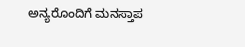ಅನ್ಯರೊಂದಿಗೆ ಮನಸ್ತಾಪ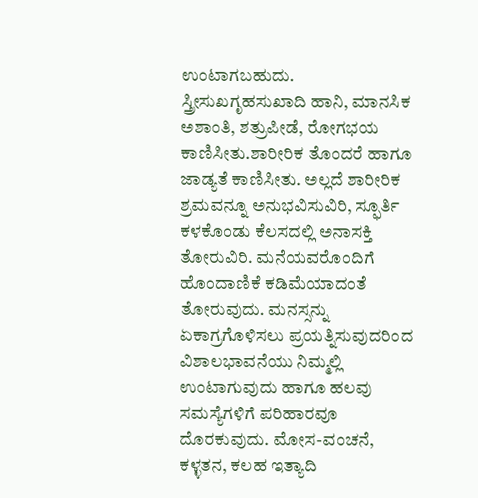ಉಂಟಾಗಬಹುದು. ಸ್ತ್ರೀಸುಖಗೃಹಸುಖಾದಿ ಹಾನಿ, ಮಾನಸಿಕ ಅಶಾಂತಿ, ಶತ್ರುಪೀಡೆ, ರೋಗಭಯ ಕಾಣಿಸೀತು.ಶಾರೀರಿಕ ತೊಂದರೆ ಹಾಗೂ ಜಾಡ್ಯತೆ ಕಾಣಿಸೀತು. ಅಲ್ಲದೆ ಶಾರೀರಿಕ ಶ್ರಮವನ್ನೂ ಅನುಭವಿಸುವಿರಿ, ಸ್ಫೂರ್ತಿ ಕಳಕೊಂಡು ಕೆಲಸದಲ್ಲಿ ಅನಾಸಕ್ತಿ ತೋರುವಿರಿ. ಮನೆಯವರೊಂದಿಗೆ ಹೊಂದಾಣಿಕೆ ಕಡಿಮೆಯಾದಂತೆ ತೋರುವುದು. ಮನಸ್ಸನ್ನು ಏಕಾಗ್ರಗೊಳಿಸಲು ಪ್ರಯತ್ನಿಸುವುದರಿಂದ ವಿಶಾಲಭಾವನೆಯು ನಿಮ್ಮಲ್ಲಿ ಉಂಟಾಗುವುದು ಹಾಗೂ ಹಲವು ಸಮಸ್ಯೆಗಳಿಗೆ ಪರಿಹಾರವೂ ದೊರಕುವುದು. ಮೋಸ-ವಂಚನೆ, ಕಳ್ಳತನ, ಕಲಹ ಇತ್ಯಾದಿ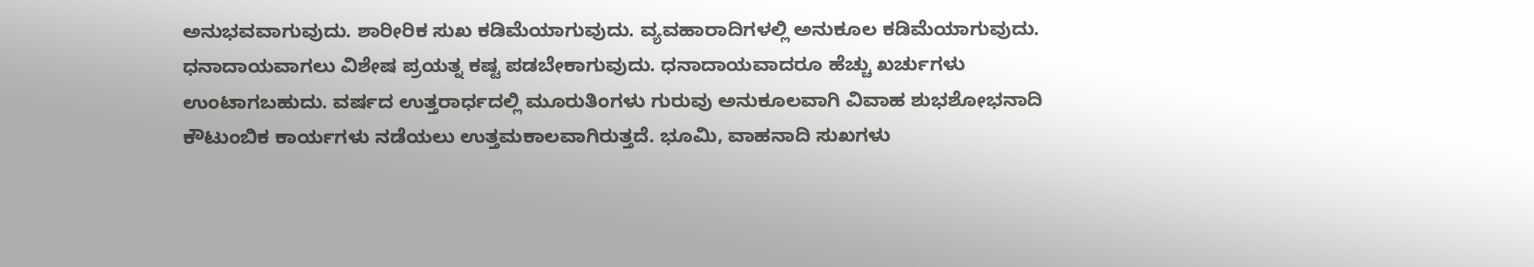ಅನುಭವವಾಗುವುದು. ಶಾರೀರಿಕ ಸುಖ ಕಡಿಮೆಯಾಗುವುದು. ವ್ಯವಹಾರಾದಿಗಳಲ್ಲಿ ಅನುಕೂಲ ಕಡಿಮೆಯಾಗುವುದು. ಧನಾದಾಯವಾಗಲು ವಿಶೇಷ ಪ್ರಯತ್ನ ಕಷ್ಟ ಪಡಬೇಕಾಗುವುದು. ಧನಾದಾಯವಾದರೂ ಹೆಚ್ಚು ಖರ್ಚುಗಳು ಉಂಟಾಗಬಹುದು. ವರ್ಷದ ಉತ್ತರಾರ್ಧದಲ್ಲಿ ಮೂರುತಿಂಗಳು ಗುರುವು ಅನುಕೂಲವಾಗಿ ವಿವಾಹ ಶುಭಶೋಭನಾದಿ ಕೌಟುಂಬಿಕ ಕಾರ್ಯಗಳು ನಡೆಯಲು ಉತ್ತಮಕಾಲವಾಗಿರುತ್ತದೆ. ಭೂಮಿ, ವಾಹನಾದಿ ಸುಖಗಳು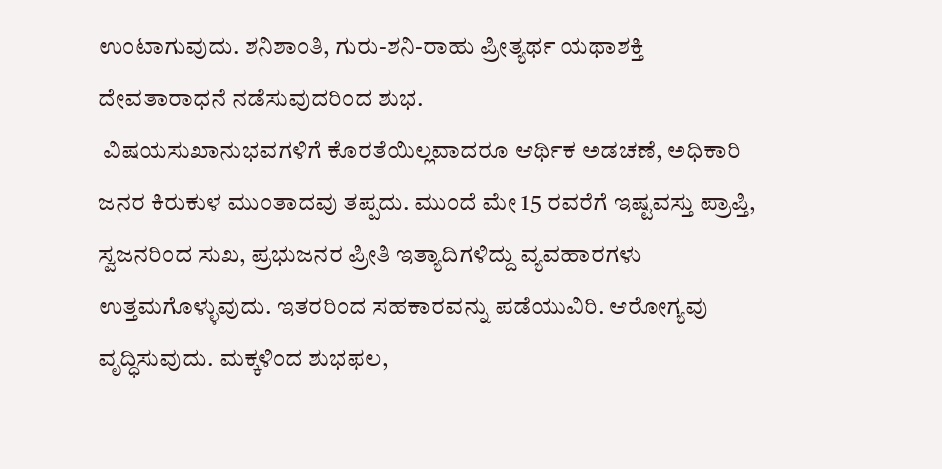ಉಂಟಾಗುವುದು. ಶನಿಶಾಂತಿ, ಗುರು-ಶನಿ-ರಾಹು ಪ್ರೀತ್ಯರ್ಥ ಯಥಾಶಕ್ತಿ ದೇವತಾರಾಧನೆ ನಡೆಸುವುದರಿಂದ ಶುಭ.
 ವಿಷಯಸುಖಾನುಭವಗಳಿಗೆ ಕೊರತೆಯಿಲ್ಲವಾದರೂ ಆರ್ಥಿಕ ಅಡಚಣೆ, ಅಧಿಕಾರಿ ಜನರ ಕಿರುಕುಳ ಮುಂತಾದವು ತಪ್ಪದು. ಮುಂದೆ ಮೇ 15 ರವರೆಗೆ ಇಷ್ಟವಸ್ತು ಪ್ರಾಪ್ತಿ, ಸ್ವಜನರಿಂದ ಸುಖ, ಪ್ರಭುಜನರ ಪ್ರೀತಿ ಇತ್ಯಾದಿಗಳಿದ್ದು ವ್ಯವಹಾರಗಳು ಉತ್ತಮಗೊಳ್ಳುವುದು. ಇತರರಿಂದ ಸಹಕಾರವನ್ನು ಪಡೆಯುವಿರಿ. ಆರೋಗ್ಯವು ವೃದ್ಧಿಸುವುದು. ಮಕ್ಕಳಿಂದ ಶುಭಫಲ,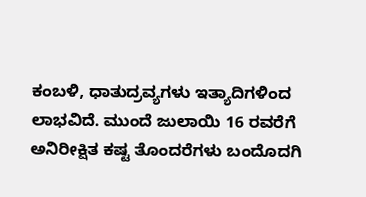ಕಂಬಳಿ, ಧಾತುದ್ರವ್ಯಗಳು ಇತ್ಯಾದಿಗಳಿಂದ ಲಾಭವಿದೆ. ಮುಂದೆ ಜುಲಾಯಿ 16 ರವರೆಗೆ ಅನಿರೀಕ್ಷಿತ ಕಷ್ಟ ತೊಂದರೆಗಳು ಬಂದೊದಗಿ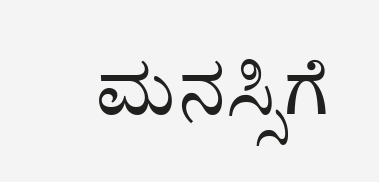ಮನಸ್ಸಿಗೆ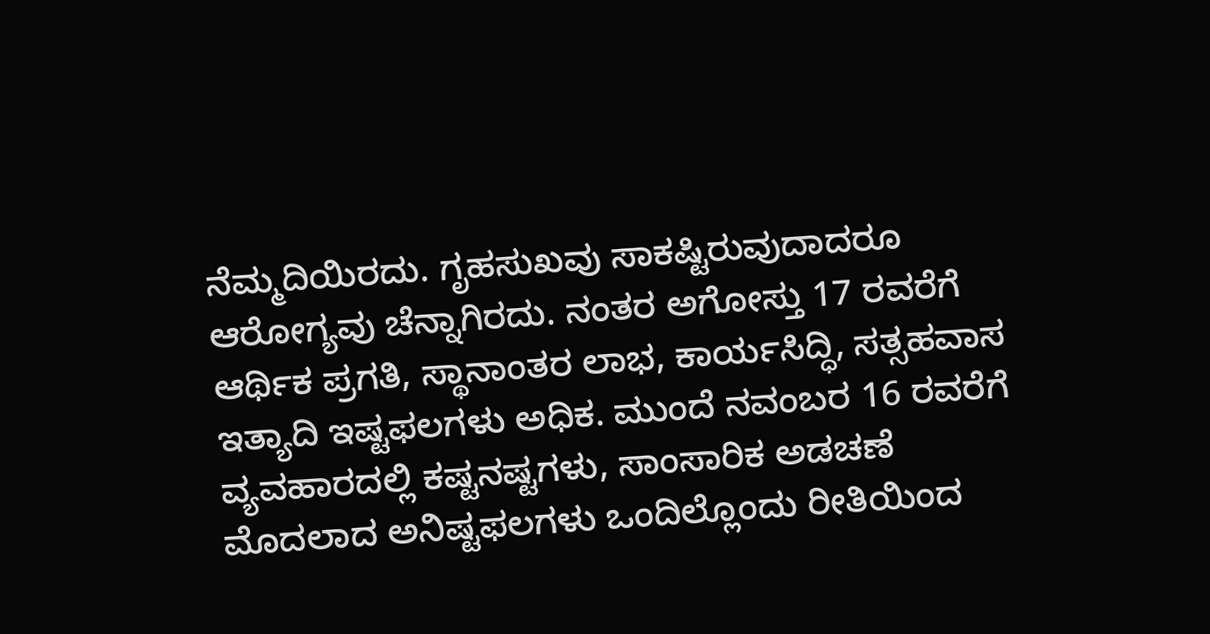ನೆಮ್ಮದಿಯಿರದು. ಗೃಹಸುಖವು ಸಾಕಷ್ಟಿರುವುದಾದರೂ ಆರೋಗ್ಯವು ಚೆನ್ನಾಗಿರದು. ನಂತರ ಅಗೋಸ್ತು 17 ರವರೆಗೆ ಆರ್ಥಿಕ ಪ್ರಗತಿ, ಸ್ಥಾನಾಂತರ ಲಾಭ, ಕಾರ್ಯಸಿದ್ಧಿ, ಸತ್ಸಹವಾಸ ಇತ್ಯಾದಿ ಇಷ್ಟಫಲಗಳು ಅಧಿಕ. ಮುಂದೆ ನವಂಬರ 16 ರವರೆಗೆ ವ್ಯವಹಾರದಲ್ಲಿ ಕಷ್ಟನಷ್ಟಗಳು, ಸಾಂಸಾರಿಕ ಅಡಚಣೆ ಮೊದಲಾದ ಅನಿಷ್ಟಫಲಗಳು ಒಂದಿಲ್ಲೊಂದು ರೀತಿಯಿಂದ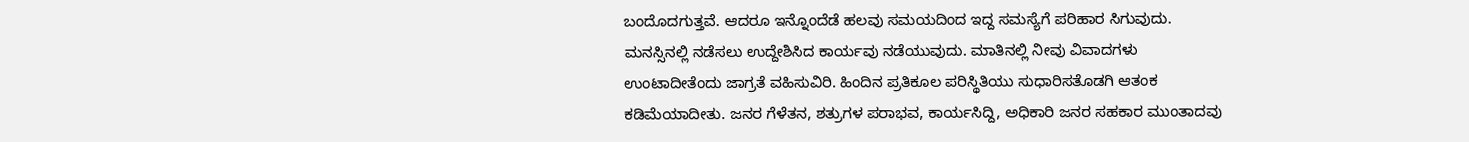ಬಂದೊದಗುತ್ತವೆ. ಆದರೂ ಇನ್ನೊಂದೆಡೆ ಹಲವು ಸಮಯದಿಂದ ಇದ್ದ ಸಮಸ್ಯೆಗೆ ಪರಿಹಾರ ಸಿಗುವುದು. ಮನಸ್ಸಿನಲ್ಲಿ ನಡೆಸಲು ಉದ್ದೇಶಿಸಿದ ಕಾರ್ಯವು ನಡೆಯುವುದು. ಮಾತಿನಲ್ಲಿ ನೀವು ವಿವಾದಗಳು ಉಂಟಾದೀತೆಂದು ಜಾಗ್ರತೆ ವಹಿಸುವಿರಿ. ಹಿಂದಿನ ಪ್ರತಿಕೂಲ ಪರಿಸ್ಥಿತಿಯು ಸುಧಾರಿಸತೊಡಗಿ ಆತಂಕ ಕಡಿಮೆಯಾದೀತು. ಜನರ ಗೆಳೆತನ, ಶತ್ರುಗಳ ಪರಾಭವ, ಕಾರ್ಯಸಿದ್ದಿ, ಅಧಿಕಾರಿ ಜನರ ಸಹಕಾರ ಮುಂತಾದವು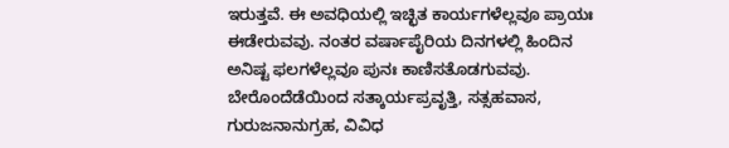ಇರುತ್ತವೆ. ಈ ಅವಧಿಯಲ್ಲಿ ಇಚ್ಛಿತ ಕಾರ್ಯಗಳೆಲ್ಲವೂ ಪ್ರಾಯಃ ಈಡೇರುವವು. ನಂತರ ವರ್ಷಾಪೈರಿಯ ದಿನಗಳಲ್ಲಿ ಹಿಂದಿನ ಅನಿಷ್ಟ ಫಲಗಳೆಲ್ಲವೂ ಪುನಃ ಕಾಣಿಸತೊಡಗುವವು. ಬೇರೊಂದೆಡೆಯಿಂದ ಸತ್ಕಾರ್ಯಪ್ರವೃತ್ತಿ, ಸತ್ಸಹವಾಸ, ಗುರುಜನಾನುಗ್ರಹ, ವಿವಿಧ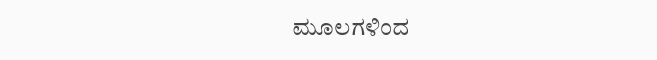ಮೂಲಗಳಿಂದ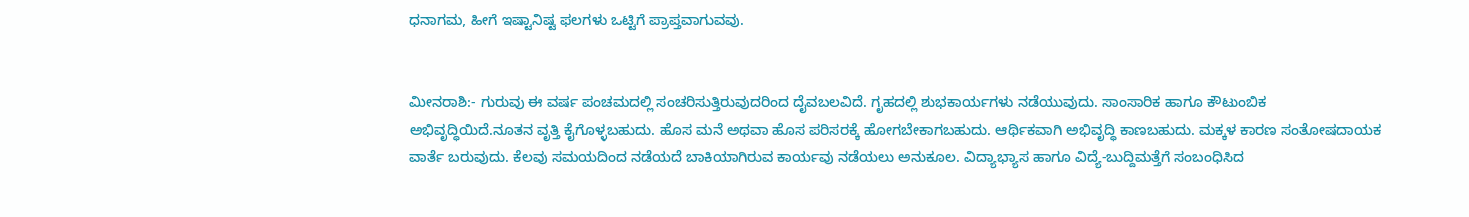ಧನಾಗಮ, ಹೀಗೆ ಇಷ್ಟಾನಿಷ್ಟ ಫಲಗಳು ಒಟ್ಟಿಗೆ ಪ್ರಾಪ್ತವಾಗುವವು.


ಮೀನರಾಶಿ:- ಗುರುವು ಈ ವರ್ಷ ಪಂಚಮದಲ್ಲಿ ಸಂಚರಿಸುತ್ತಿರುವುದರಿಂದ ದೈವಬಲವಿದೆ. ಗೃಹದಲ್ಲಿ ಶುಭಕಾರ್ಯಗಳು ನಡೆಯುವುದು. ಸಾಂಸಾರಿಕ ಹಾಗೂ ಕೌಟುಂಬಿಕ ಅಭಿವೃದ್ಧಿಯಿದೆ.ನೂತನ ವೃತ್ತಿ ಕೈಗೊಳ್ಳಬಹುದು. ಹೊಸ ಮನೆ ಅಥವಾ ಹೊಸ ಪರಿಸರಕ್ಕೆ ಹೋಗಬೇಕಾಗಬಹುದು. ಆರ್ಥಿಕವಾಗಿ ಅಭಿವೃದ್ಧಿ ಕಾಣಬಹುದು. ಮಕ್ಕಳ ಕಾರಣ ಸಂತೋಷದಾಯಕ ವಾರ್ತೆ ಬರುವುದು. ಕೆಲವು ಸಮಯದಿಂದ ನಡೆಯದೆ ಬಾಕಿಯಾಗಿರುವ ಕಾರ್ಯವು ನಡೆಯಲು ಅನುಕೂಲ. ವಿದ್ಯಾಭ್ಯಾಸ ಹಾಗೂ ವಿದ್ಯೆ-ಬುದ್ದಿಮತ್ತೆಗೆ ಸಂಬಂಧಿಸಿದ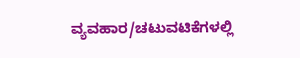ವ್ಯವಹಾರ/ಚಟುವಟಿಕೆಗಳಲ್ಲಿ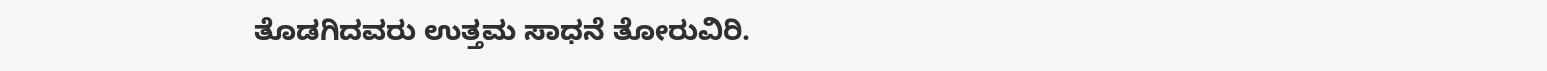ತೊಡಗಿದವರು ಉತ್ತಮ ಸಾಧನೆ ತೋರುವಿರಿ.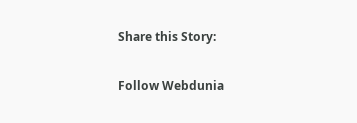Share this Story:

Follow Webdunia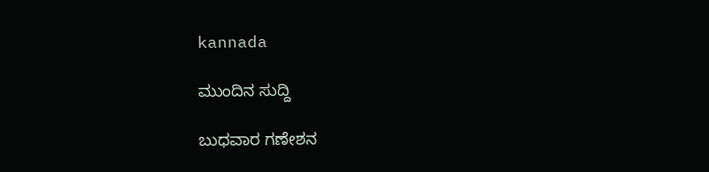kannada

ಮುಂದಿನ ಸುದ್ದಿ

ಬುಧವಾರ ಗಣೇಶನ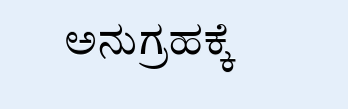ಅನುಗ್ರಹಕ್ಕೆ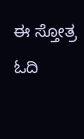ಈ ಸ್ತೋತ್ರ ಓದಿ